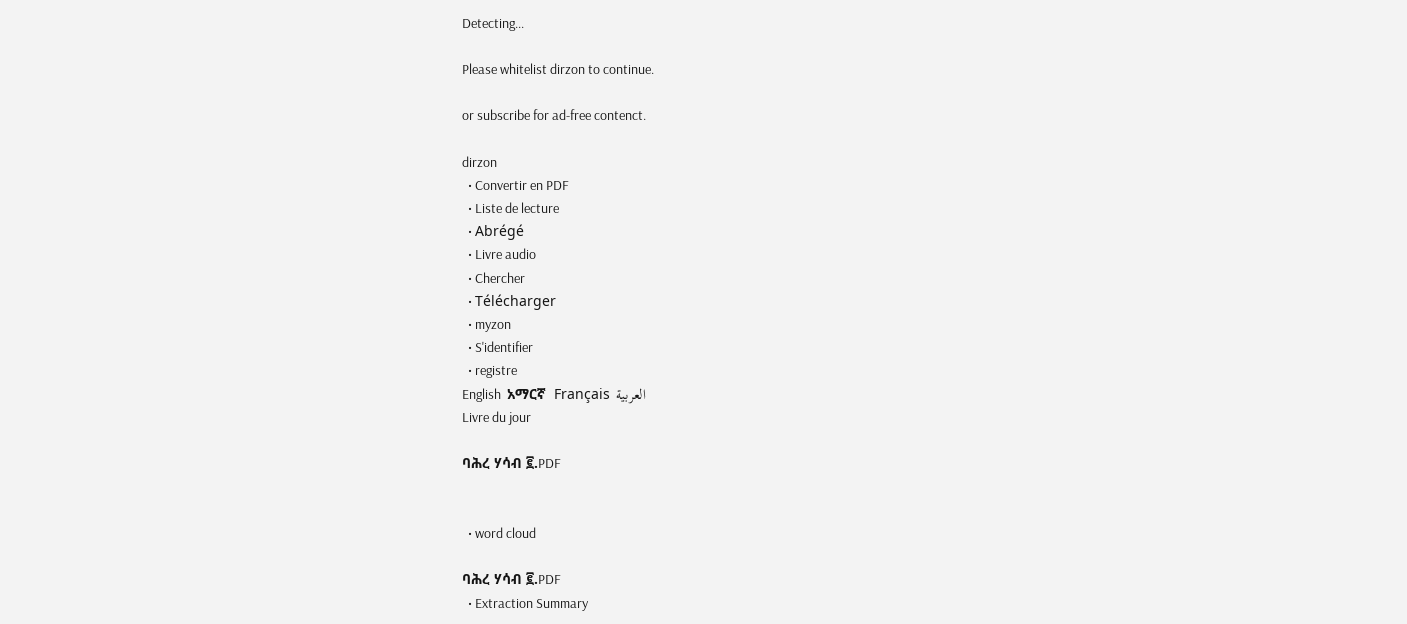Detecting...

Please whitelist dirzon to continue.

or subscribe for ad-free contenct.

dirzon
  • Convertir en PDF
  • Liste de lecture
  • Abrégé
  • Livre audio
  • Chercher
  • Télécharger
  • myzon
  • S'identifier
  • registre
English  አማርኛ  Français  العربية
Livre du jour

ባሕረ ሃሳብ ፪.PDF


  • word cloud

ባሕረ ሃሳብ ፪.PDF
  • Extraction Summary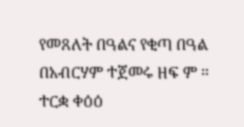የመጸለት በዓልና የቂጣ በዓል በአብርሃም ተጀመሩ ዘፍ ም ። ተርቋ ቀዕዕ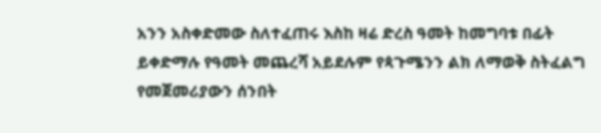አንን አስቀድመው ስለተፈጠሩ እስከ ዛሬ ድረስ ዓመት ከመግባቱ በፊት ይቀድማሉ የዓመት መጨረሻ አይደሉም የጳጉሜንን ልክ ለማወቅ ስትፈልግ የመጀመሪያውን ሰንበት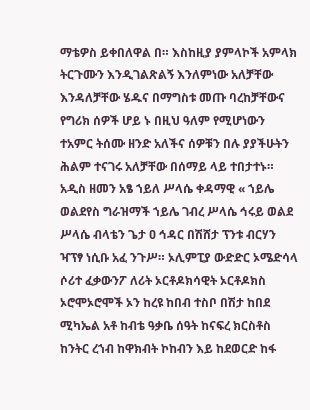ማቴዎስ ይቀበለዋል በ። እስከዚያ ያምላኮች አምላክ ትርጉሙን እንዲገልጽልኝ እንለምነው አለቻቸው እንዳለቻቸው ሄዱና በማግስቱ መጡ ባረከቻቸውና የግሪክ ሰዎች ሆይ ኑ በዚህ ዓለም የሚሆነውን ተአምር ትሰሙ ዘንድ አለችና ሰዎቹን በሉ ያያችሁትን ሕልም ተናገሩ አለቻቸው በሰማይ ላይ ተበታተኑ። አዲስ ዘመን አፄ ኀይለ ሥላሴ ቀዳማዊ « ኀይሌ ወልደየስ ግራዝማች ኀይሌ ገብረ ሥላሴ ኅሩይ ወልደ ሥላሴ ብላቴን ጌታ ዐ ኅዳር በሽሸታ ፕንቱ ብርሃን ዣፕፃ ነሲቡ አፈ ንጉሥ። ኦሊምፒያ ውድድር ኦሜድሳላ ሶሪተ ፈቃውንፖ ለሪት ኦርቶዶክሳዊት ኦርቶዶክስ ኦሮሞኦሮሞች ኦን ከረዩ ከበብ ተስቦ በሽታ ከበደ ሚካኤል አቶ ከብቴ ዓቃቤ ሰዓት ከናፍረ ክርስቶስ ከንትር ረኀብ ከዋክብት ኮከብን እይ ከደወርድ ከፋ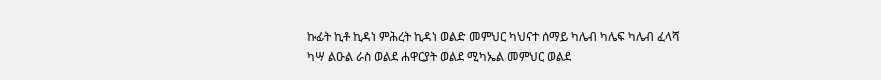ኩፊት ኪቶ ኪዳነ ምሕረት ኪዳነ ወልድ መምህር ካህናተ ሰማይ ካሌብ ካሌፍ ካሌብ ፈላሻ ካሣ ልዑል ራስ ወልደ ሐዋርያት ወልደ ሚካኤል መምህር ወልደ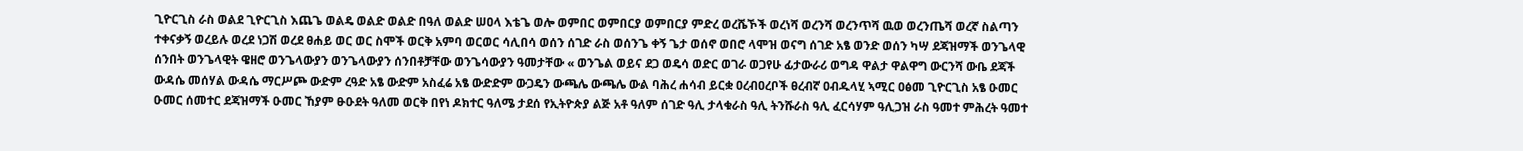ጊዮርጊስ ራስ ወልደ ጊዮርጊስ እጨጌ ወልዴ ወልድ ወልድ በዓለ ወልድ ሠዐላ እቴጌ ወሎ ወምበር ወምበርያ ወምበርያ ምድረ ወረሼኾች ወረነሻ ወረንሻ ወረንጥሻ ዉወ ወረንጤሻ ወረኛ ስልጣን ተቀናቃኝ ወረይሉ ወረደ ነጋሽ ወረደ ፀሐይ ወር ወር ስሞች ወርቅ አምባ ወርወር ሳሊበሳ ወሰን ሰገድ ራስ ወሰንጌ ቀኝ ጌታ ወሰኖ ወበሮ ላሞዝ ወናግ ሰገድ አፄ ወንድ ወሰን ካሣ ደጃዝማች ወንጌላዊ ሰንበት ወንጌላዊት ዌዘሮ ወንጌላውያን ወንጌላውያን ሰንበቶቻቸው ወንጌሳውያን ዓመታቸው « ወንጌል ወይና ደጋ ወዴሳ ወድር ወገራ ወጋየሁ ፊታውራሪ ወግዳ ዋልታ ዋልዋግ ውርንሻ ውቤ ደጃች ውዳሴ መሰሃል ውዳሴ ማርሥጮ ውድም ረዓድ አፄ ውድም አስፈሬ አፄ ውድድም ውጋዴን ውጫሌ ውጫሌ ውል ባሕረ ሐሳብ ይርቋ ዐረብዐረቦች ፀረብኛ ዐብዱላሂ ኣሚር ዐፅመ ጊዮርጊስ አፄ ዑመር ዑመር ሰመተር ደጃዝማች ዑመር ኸያም ፁዑደት ዓለመ ወርቅ በየነ ዶክተር ዓለሜ ታደሰ የኢትዮጵያ ልጅ አቶ ዓለም ሰገድ ዓሊ ታላቁራስ ዓሊ ትንሹራስ ዓሊ ፈርሳሃም ዓሊጋዝ ራስ ዓመተ ምሕረት ዓመተ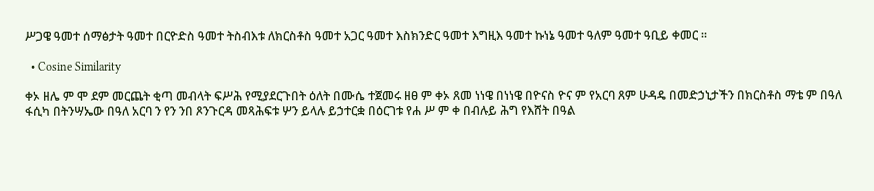ሥጋዌ ዓመተ ሰማፅታት ዓመተ በርዮድስ ዓመተ ትስብእቱ ለክርስቶስ ዓመተ አጋር ዓመተ እስክንድር ዓመተ እግዚእ ዓመተ ኩነኔ ዓመተ ዓለም ዓመተ ዓቢይ ቀመር ።

  • Cosine Similarity

ቀኦ ዘሌ ም ሞ ደም መርጨት ቂጣ መብላት ፍሥሕ የሚያደርጉበት ዕለት በሙሴ ተጀመሩ ዘፀ ም ቀኦ ጸመ ነነዌ በነነዌ በዮናስ ዮና ም የአርባ ጸም ሁዳዴ በመድኃኒታችን በክርስቶስ ማቴ ም በዓለ ፋሲካ በትንሣኤው በዓለ አርባ ን የን ንበ ጾንጉርዳ መጻሕፍቱ ሦን ይላሉ ይኃተርቋ በዕርገቱ የሐ ሥ ም ቀ በብሉይ ሕግ የእሸት በዓል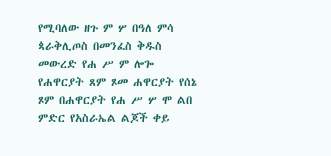የሚባለው ዘጉ ም ሦ በዓለ ምሳ ጳራቅሊጦስ በመንፈስ ቅዱስ መውረድ የሐ ሥ ም ሎጐ የሐዋርያት ጸም ጾመ ሐዋርያት የሰኔ ጾም በሐዋርያት የሐ ሥ ሦ ሞ ልበ ምድር የአስራኤል ልጆች ቀይ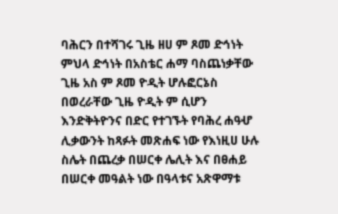ባሕርን በተሻገሩ ጊዜ ዘሀ ም ጾመ ድኅነት ምህላ ድኅነት በአስቴር ሐማ ባስጨነቃቸው ጊዜ አስ ም ጾመ ዮዲት ሆሉፎርኔስ በወረራቸው ጊዜ ዮዲት ም ሲሆን እንድቅትዮንና በድር የተገኙት የባሕረ ሐዓሇ ሊቃውንት ከጻፉት መጽሐፍ ነው የእነዚሀ ሁሉ ስሌት በጨረቃ በሠርቀ ሌሊት እና በፀሐይ በሠርቀ መዓልት ነው በዓላቱና አጽዋማቱ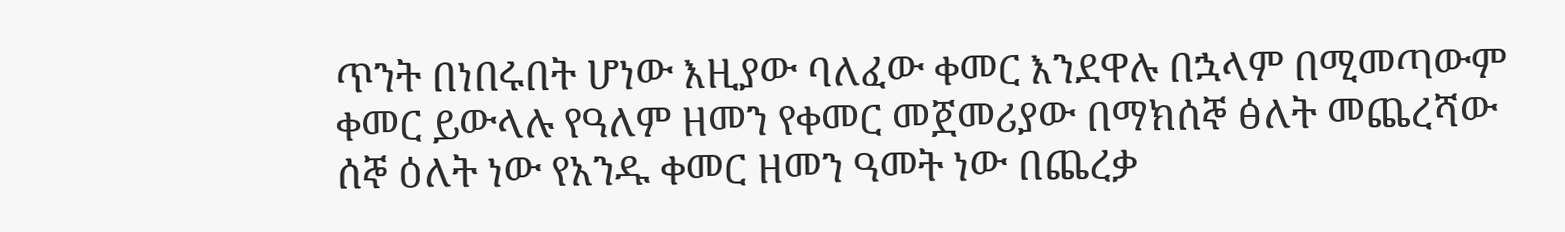ጥንት በነበሩበት ሆነው እዚያው ባለፈው ቀመር እንደዋሉ በኋላም በሚመጣውም ቀመር ይውላሉ የዓለም ዘመን የቀመር መጀመሪያው በማክሰኞ ፅለት መጨረሻው ሰኞ ዕለት ነው የአንዱ ቀመር ዘመን ዓመት ነው በጨረቃ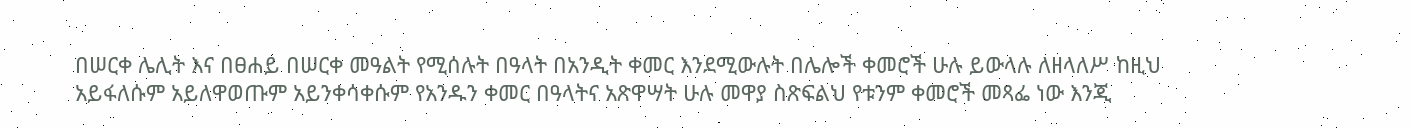በሠርቀ ሌሊት እና በፀሐይ በሠርቀ መዓልት የሚሰሉት በዓላት በአንዲት ቀመር እንደሚውሉት በሌሎች ቀመሮች ሁሉ ይውላሉ ለዘላለሥ ከዚህ አይፋለሱም አይለዋወጡም አይንቀሳቀሱም የአንዱን ቀመር በዓላትና አጽዋሣት ሁሉ መዋያ ስጽፍልህ የቱንም ቀመሮች መጻፌ ነው እንጂ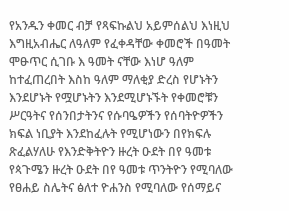የአንዱን ቀመር ብቻ የጻፍኩልህ አይምሰልህ እነዚህ እግዚአብሔር ለዓለም የፈቀዳቸው ቀመሮች በዓመት ሞፁጥር ሲገቡ እ ዓመት ናቸው እነሆ ዓለም ከተፈጠረበት እስከ ዓለም ማለቂያ ድረስ የሆኑትን እንደሆኑት የሟሆኑትን እንደሚሆኑኙት የቀመሮቹን ሥርዓትና የሰንበታትንና የሱባዔዎችን የሰባትዮዎችን ክፍል ነቢያት እንደከፈሉት የሚሆነውን በየክፍሉ ጽፈልሃለሁ የእንድቅትዮን ዙረት ዑደት በየ ዓመቱ የጳጉሜን ዙረት ዑደት በየ ዓመቱ ጥንትዮን የሚባለው የፀሐይ ስሌትና ፅለተ ዮሐንስ የሚባለው የሰማይና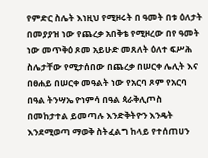የምድር ስሌት እነዚህ የሚዞሩት በ ዓመት በቱ ዕለታት በመያያዝ ነው የጨረቃ አበቅቴ የሚዞረው በየ ዓመት ነው መጥቅዕ ጾመ አይሁድ መጸለት ዕለተ ፍሥሕ ስሌታቸው የሚታሰበው በጨረቃ በሠርቀ ሌሊት እና በፀሐይ በሠርቀ መዓልት ነው የአርባ ጾም የአርባ በዓል ትንሣኤ ዮነምሳ በዓል ጳራቅሊጦስ በመከታተል ይመጣሉ እንድቅትዮን እንዴት እንደሚወጣ ማወቅ ስትፈልግ ከላይ የተሰጠሀን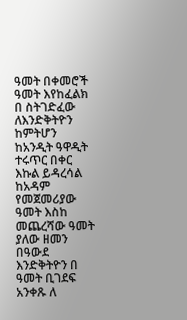ዓመት በቀመሮች ዓመት እየከፈልክ በ ስትገድፈው ለእንድቅትዮን ከምትሆን ከአንዲት ዓዋዲት ተሩጥር በቀር እኩል ይዳረሳል ከአዳም የመጀመሪያው ዓመት እስከ መጨረሻው ዓመት ያለው ዘመን በዓውደ እንድቅትዮን በ ዓመት ቢገደፍ አንቀጹ ለ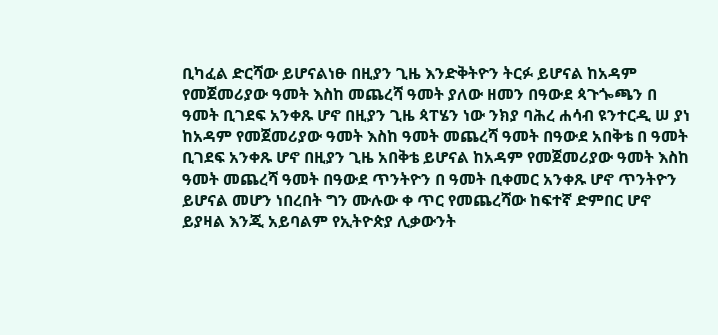ቢካፈል ድርሻው ይሆናልነፁ በዚያን ጊዜ እንድቅትዮን ትርፉ ይሆናል ከአዳም የመጀመሪያው ዓመት እስከ መጨረሻ ዓመት ያለው ዘመን በዓውደ ጳጉጐጫን በ ዓመት ቢገደፍ አንቀጹ ሆኖ በዚያን ጊዜ ጳፐሄን ነው ንክያ ባሕረ ሐሳብ ዩንተርዲ ሠ ያነ ከአዳም የመጀመሪያው ዓመት እስከ ዓመት መጨረሻ ዓመት በዓውደ አበቅቴ በ ዓመት ቢገደፍ አንቀጹ ሆኖ በዚያን ጊዜ አበቅቴ ይሆናል ከአዳም የመጀመሪያው ዓመት እስከ ዓመት መጨረሻ ዓመት በዓውደ ጥንትዮን በ ዓመት ቢቀመር አንቀጹ ሆኖ ጥንትዮን ይሆናል መሆን ነበረበት ግን ሙሉው ቀ ጥር የመጨረሻው ከፍተኛ ድምበር ሆኖ ይያዛል እንጂ አይባልም የኢትዮጵያ ሊቃውንት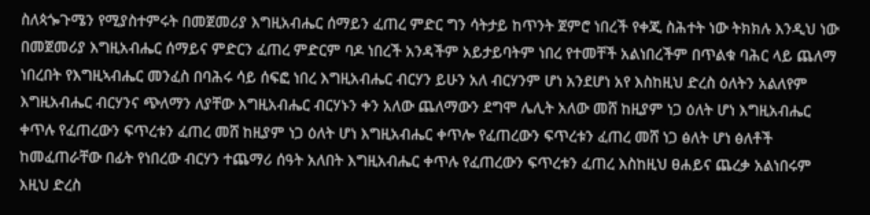ስለጳጐጉሜን የሚያስተምሩት በመጀመሪያ እግዚአብሔር ሰማይን ፈጠረ ምድር ግን ሳትታይ ከጥንት ጀምሮ ነበረች የቀጂ ስሕተት ነው ትክክሉ እንዲህ ነው በመጀመሪያ እግዚአብሔር ሰማይና ምድርን ፈጠረ ምድርም ባዶ ነበረች አንዳችም አይታይባትም ነበረ የተመቸች አልነበረችም በጥልቁ ባሕር ላይ ጨለማ ነበረበት የእግዚኣብሔር መንፈስ በባሕሩ ሳይ ሰፍፎ ነበረ እግዚአብሔር ብርሃን ይሁን አለ ብርሃንም ሆነ አንደሆነ አየ እስከዚህ ድረስ ዕለትን አልለየም እግዚአብሔር ብርሃንና ጭለማን ለያቸው እግዚአብሔር ብርሃኑን ቀን አለው ጨለማውን ደግሞ ሌሊት አለው መሸ ከዚያም ነጋ ዕለት ሆነ እግዚአብሔር ቀጥሉ የፈጠረውን ፍጥረቱን ፈጠረ መሸ ከዚያም ነጋ ዕለት ሆነ እግዚአብሔር ቀጥሎ የፈጠረውን ፍጥረቱን ፈጠረ መሸ ነጋ ፅለት ሆነ ፅለቶች ከመፈጠራቸው በፊት የነበረው ብርሃን ተጨማሪ ሰዓት አለበት እግዚአብሔር ቀጥሉ የፈጠረውን ፍጥረቱን ፈጠረ እስከዚህ ፀሐይና ጨረቃ አልነበሩም እዚህ ድረስ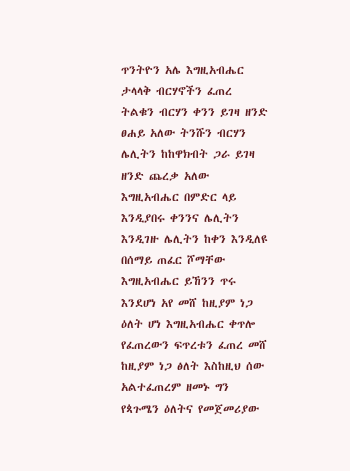ጥንትዮን አሌ እግዚአብሔር ታላላቅ ብርሃኖችን ፈጠረ ትልቁን ብርሃን ቀንን ይገዛ ዘንድ ፀሐይ አለው ትንሹን ብርሃን ሌሊትን ከከዋክብት ጋራ ይገዛ ዘንድ ጨረቃ አለው እግዚአብሔር በምድር ላይ እንዲያበሩ ቀንንና ሌሊትን እንዲገዙ ሌሊትን ከቀን እንዲለዩ በሰማይ ጠፈር ሾማቸው እግዚአብሔር ይኸንን ጥሩ እንደሆነ አየ መሸ ከዚያም ነጋ ዕለት ሆነ እግዚአብሔር ቀጥሎ የፈጠረውን ፍጥረቱን ፈጠረ መሸ ከዚያም ነጋ ፅለት እስከዚህ ሰው አልተፈጠረም ዘመኑ ግን የጳጉሜን ዕለትና የመጀመሪያው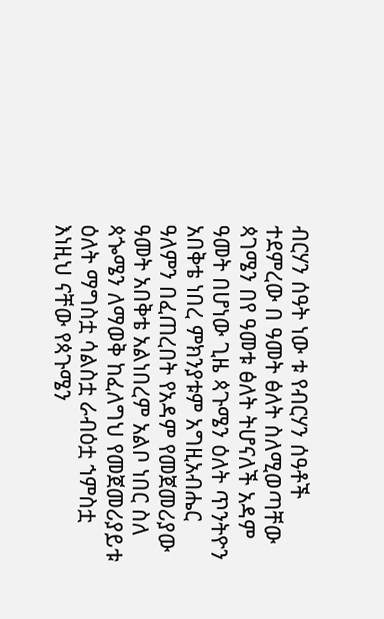ብርሃን ሰዓት ነው ቱ የብርሃን ሰዓቶች ተደምረው በ ዓመት ፅለት ስለሚወጣቸው ጳገሜን በየ ዓመቱ ፅለት ትሆናለች አዳም ዓመት በሆነው ጊዜ ጳጉሜን ዕለት ጥንትዮን አበቅቴ ነበረ ምክንያቱም አግዚአብሔር ዓለምን በፈጠረበት የአዳም የመጀመሪያው ዓመት አበቅቴ አልነበረም አልቦ ነበር ስለ ጳጐሜን ለማወቅ ከፈለግህ የመጀመሪያይቱ ዕለት ማግስቷ ሳልስቷ ራብዕቷ ኀምስቷ እነዚህ ናቸው የጳጉሜን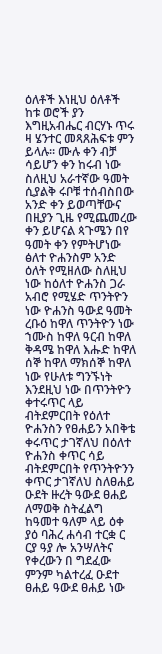ዕለቶች እነዚህ ዕለቶች ከቱ ወሮች ያን እግዚአብሔር ብርሃኑ ጥሩ ዛ ሄንተር መጻጸሕፍቱ ምን ይላሉ። ሙሉ ቀን ብቻ ሳይሆን ቀን ከሩብ ነው ስለዚህ አራተኛው ዓመት ሲያልቅ ሩቦቹ ተሰብስበው አንድ ቀን ይወጣቸውና በዚያን ጊዜ የሚጨመረው ቀን ይሆናል ጳጉሜን በየ ዓመት ቀን የምትሆነው ፅለተ ዮሐንስም አንድ ዕለት የሚዘለው ስለዚህ ነው ከዕለተ ዮሐንስ ጋራ አብሮ የሚሄድ ጥንትዮን ነው ዮሐንስ ዓውደ ዓመት ረቡዕ ከዋለ ጥንትዮን ነው ኀሙስ ከዋለ ዓርብ ከዋለ ቅዳሜ ከዋለ እሑድ ከዋለ ሰኞ ከዋለ ማክሰኞ ከዋለ ነው የሁለቱ ግንኙነት እንደዚህ ነው በጥንትዮን ቀተሩጥር ላይ ብትደምርበት የዕለተ ዮሐንስን የፀሐይን አበቅቴ ቀሩጥር ታገኛለህ በዕለተ ዮሐንስ ቀጥር ሳይ ብትደምርበት የጥንትዮንን ቀጥር ታገኛለህ ስለፀሐይ ዑደት ዙረት ዓውደ ፀሐይ ለማወቅ ስትፈልግ ከዓመተ ዓለም ላይ ዕቀ ያዕ ባሕረ ሐሳብ ተርቋ ር ርያ ዓያ ሎ አንሣለትና የቀረውን በ ግደፈው ምንም ካልተረፈ ዑደተ ፀሐይ ዓውደ ፀሐይ ነው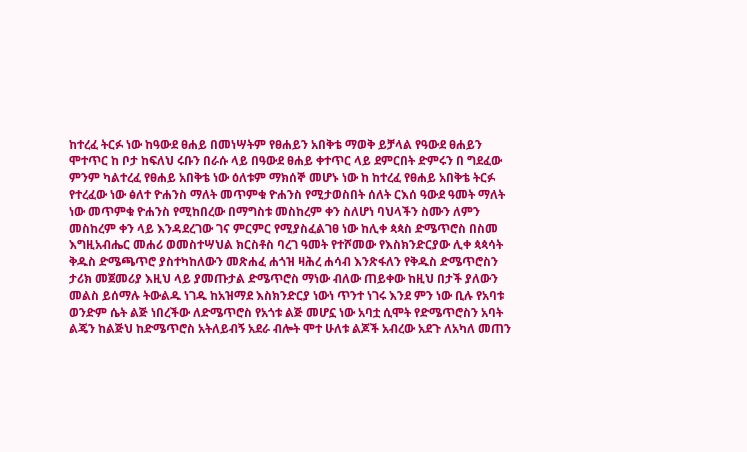ከተረፈ ትርፉ ነው ከዓውደ ፀሐይ በመነሣትም የፀሐይን አበቅቴ ማወቅ ይቻላል የዓውደ ፀሐይን ሞተጥር ከ ቦታ ከፍለህ ሩቡን በራሱ ላይ በዓውደ ፀሐይ ቀተጥር ላይ ደምርበት ድምሩን በ ግደፈው ምንም ካልተረፈ የፀሐይ አበቅቴ ነው ዕለቱም ማክሰኞ መሆኑ ነው ከ ከተረፈ የፀሐይ አበቅቴ ትርፉ የተረፈው ነው ፅለተ ዮሐንስ ማለት መጥምቁ ዮሐንስ የሚታወስበት ሰለት ርእሰ ዓውደ ዓመት ማለት ነው መጥምቁ ዮሐንስ የሚከበረው በማግስቱ መስከረም ቀን ስለሆነ ባህላችን ስሙን ለምን መስከረም ቀን ላይ እንዳደረገው ገና ምርምር የሚያስፈልገፀ ነው ከሊቀ ጳጳስ ድሜጥሮስ በስመ እግዚአብሔር መሐሪ ወመስተሣህል ክርስቶስ ባረገ ዓመት የተሾመው የእስክንድርያው ሊቀ ጳጳሳት ቅዱስ ድሜጫጥሮ ያስተካከለውን መጽሐፈ ሐጎዝ ዛሕረ ሐሳብ እንጽፋለን የቅዱስ ድሜጥሮስን ታሪክ መጀመሪያ እዚህ ላይ ያመጡታል ድሜጥሮስ ማነው ብለው ጠይቀው ከዚህ በታች ያለውን መልስ ይሰማሉ ትውልዱ ነገዱ ከአዝማደ እስክንድርያ ነውነ ጥንተ ነገሩ እንደ ምን ነው ቢሉ የአባቱ ወንድም ሴት ልጅ ነበረችው ለድሜጥሮስ የአጎቱ ልጅ መሆኗ ነው አባቷ ሲሞት የድሜጥሮስን አባት ልጄን ከልጅህ ከድሜጥሮስ አትለይብኝ አደራ ብሎት ሞተ ሁለቱ ልጆች አብረው አደጉ ለአካለ መጠን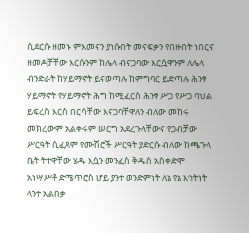ሲደርሱ ዘመኑ ምእመናን ያነሱበት መናፍቃን የበዙበት ነበርና ዘመዶቻቸው እርሱንም ከሌላ ብናጋባው እርሷዋንም ለሌላ ብንድራት ከሃይማኖት ይናወጣሉ ከምግባር ይድጣሉ ሕንፃ ሃይማኖት የሃይማኖት ሕግ ከሚፈርስ ሕንፃ ሥጋ የሥጋ ባህል ይፍረስ እርስ በርሳቸው እናጋባቸዋለን ብለው መከሩ መክረውም አልቀሩም ሠርግ አደረጉላቸውና የጋብቻው ሥርዓት ሲፈጸም የሙሽሮች ሥርዓት ያድርሱ ብለው ከጫጉላ ቤት ትተዋቸው ሄዱ እሷን መንፈስ ቅዱስ አስቀድሞ አነሣሥቶ ድሜጥሮስ ሆይ ያንተ ወንድምነት ለኔ የኔ እኅትነት ላንተ አልበቃ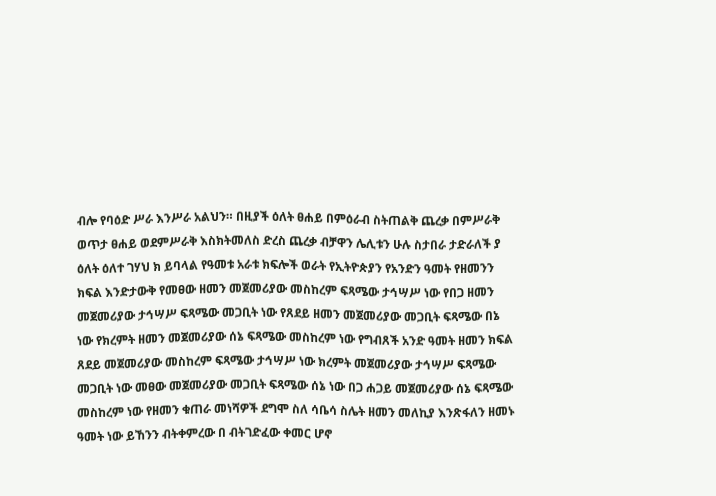ብሎ የባዕድ ሥራ እንሥራ አልህን። በዚያች ዕለት ፀሐይ በምዕራብ ስትጠልቅ ጨረቃ በምሥራቅ ወጥታ ፀሐይ ወደምሥራቅ እስክትመለስ ድረስ ጨረቃ ብቻዋን ሌሊቱን ሁሉ ስታበራ ታድራለች ያ ዕለት ዕለተ ገሃህ ክ ይባላል የዓመቱ አራቱ ክፍሎች ወራት የኢትዮጵያን የአንድን ዓመት የዘመንን ክፍል እንድታውቅ የመፀው ዘመን መጀመሪያው መስከረም ፍጻሜው ታኅሣሥ ነው የበጋ ዘመን መጀመሪያው ታኅሣሥ ፍጻሜው መጋቢት ነው የጸደይ ዘመን መጀመሪያው መጋቢት ፍጻሜው በኔ ነው የክረምት ዘመን መጀመሪያው ሰኔ ፍጻሜው መስከረም ነው የግብጸች አንድ ዓመት ዘመን ክፍል ጸደይ መጀመሪያው መስከረም ፍጻሜው ታኅሣሥ ነው ክረምት መጀመሪያው ታኅሣሥ ፍጻሜው መጋቢት ነው መፀው መጀመሪያው መጋቢት ፍጻሜው ሰኔ ነው በጋ ሐጋይ መጀመሪያው ሰኔ ፍጻሜው መስከረም ነው የዘመን ቁጠራ መነሻዎች ደግሞ ስለ ሳቤሳ ስሌት ዘመን መለኪያ እንጽፋለን ዘመኑ ዓመት ነው ይኸንን ብትቀምረው በ ብትገድፈው ቀመር ሆኖ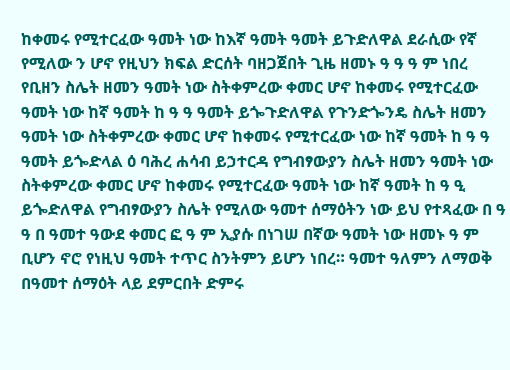ከቀመሩ የሚተርፈው ዓመት ነው ከእኛ ዓመት ዓመት ይጉድለዋል ደራሲው የኛ የሚለው ን ሆኖ የዚህን ክፍል ድርሰት ባዘጋጀበት ጊዜ ዘመኑ ዓ ዓ ዓ ም ነበረ የቢዘን ስሌት ዘመን ዓመት ነው ስትቀምረው ቀመር ሆኖ ከቀመሩ የሚተርፈው ዓመት ነው ከኛ ዓመት ከ ዓ ዓ ዓመት ይጐጉድለዋል የጉንድጐንዴ ስሌት ዘመን ዓመት ነው ስትቀምረው ቀመር ሆኖ ከቀመሩ የሚተርፈው ነው ከኛ ዓመት ከ ዓ ዓ ዓመት ይጐድላል ዕ ባሕረ ሐሳብ ይኃተርዳ የግብፃውያን ስሌት ዘመን ዓመት ነው ስትቀምረው ቀመር ሆኖ ከቀመሩ የሚተርፈው ዓመት ነው ከኛ ዓመት ከ ዓ ዒ ይጐድለዋል የግብፃውያን ስሌት የሚለው ዓመተ ሰማዕትን ነው ይህ የተጻፈው በ ዓ ዓ በ ዓመተ ዓውደ ቀመር ፎ ዓ ም ኢያሱ በነገሠ በኛው ዓመት ነው ዘመኑ ዓ ም ቢሆን ኖሮ የነዚህ ዓመት ተጥር ስንትምን ይሆን ነበረ። ዓመተ ዓለምን ለማወቅ በዓመተ ሰማዕት ላይ ደምርበት ድምሩ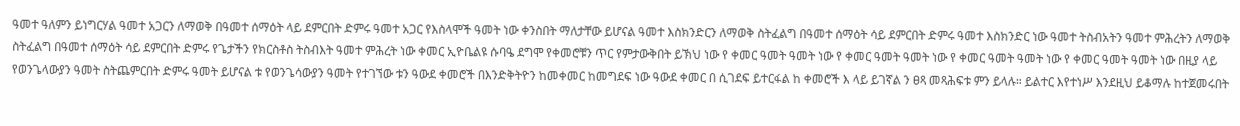ዓመተ ዓለምን ይነግርሃል ዓመተ አጋርን ለማወቅ በዓመተ ሰማዕት ላይ ደምርበት ድምሩ ዓመተ አጋር የእስላሞች ዓመት ነው ቀንስበት ማለታቸው ይሆናል ዓመተ እስክንድርን ለማወቅ ስትፈልግ በዓመተ ሰማዕት ሳይ ደምርበት ድምሩ ዓመተ እስክንድር ነው ዓመተ ትስብአትን ዓመተ ምሕረትን ለማወቅ ስትፈልግ በዓመተ ሰማዕት ሳይ ደምርበት ድምሩ የጌታችን የክርስቶስ ትስብእት ዓመተ ምሕረት ነው ቀመር ኢዮቤልዩ ሱባዔ ደግሞ የቀመሮቹን ጥር የምታውቅበት ይኽህ ነው የ ቀመር ዓመት ዓመት ነው የ ቀመር ዓመት ዓመት ነው የ ቀመር ዓመት ዓመት ነው የ ቀመር ዓመት ዓመት ነው በዚያ ላይ የወንጌላውያን ዓመት ስትጨምርበት ድምሩ ዓመት ይሆናል ቱ የወንጌሳውያን ዓመት የተገኘው ቱን ዓውደ ቀመሮች በእንድቅትዮን ከመቀመር ከመግደፍ ነው ዓውደ ቀመር በ ሲገደፍ ይተርፋል ከ ቀመሮች እ ላይ ይገኛል ን ፀጻ መጻሕፍቱ ምን ይላሉ። ይልተር እየተነሥ እንደዚህ ይቆማሉ ከተጀመሩበት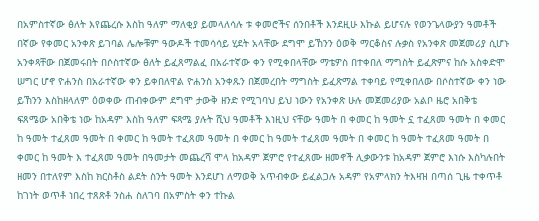በአምስተኛው ፅለት እየጨረሱ እስከ ዓለም ማለቂያ ይመላለሳሉ ቱ ቀመሮችና ሰንበቶች እንደዚሁ እኩል ይሆናሉ የወንጌላውያን ዓመቶች በኛው የቀመር አንቀጽ ይገባል ሌሎቹም ዓውዶች ተመሳሳይ ሂደት አላቸው ደግሞ ይኸንን ዕወቅ ማርቆስና ሉቃስ የአንቀጽ መጀመሪያ ሲሆኑ አንቀጻቸው በጀመሩበት በሶስተኛው ፅለት ይፈጸማልፈ በአራተኛው ቀን የሚቀበላቸው ማቴዎስ በተቀበለ ማግስት ይፈጽምና ከሱ አስቀድሞ ሠግር ሆኖ ዮሐንስ በአራተኛው ቀን ይቀበለዋል ዮሐንስ አንቀጹን በጀመረበት ማግስት ይፈጽማል ተቀባይ የሚቀበለው በሶስተኛው ቀን ነው ይኸንን እስከዘላለም ዕወቀው ጠብቀውም ደግሞ ታውቅ ዘንድ የሚገባህ ይህ ነውን የአንቀጽ ሁሉ መጀመሪያው አልቦ ዜሮ አበቅቴ ፍጸሜው አበቅቴ ነው ከአዳም እስከ ዓለም ፍጻሜ ያሉት ሺህ ዓመቶች እነዚህ ናቸው ዓመት በ ቀመር ከ ዓመት ኗ ተፈጸመ ዓመት በ ቀመር ከ ዓመት ተፈጸመ ዓመት በ ቀመር ከ ዓመት ተፈጸመ ዓመት በ ቀመር ከ ዓመት ተፈጸመ ዓመት በ ቀመር ከ ዓመት ተፈጸመ ዓመት በ ቀመር ከ ዓመት እ ተፈጸመ ዓመት በዓመታት መጨረሻ ሞላ ከአዳም ጀምሮ የተፈጸሙ ዘመኖች ሊቃውንቱ ከአዳም ጀምሮ እነሱ እስካሉበት ዘመን በተለየም እስከ ክርስቶስ ልደት ስንት ዓመት እንደሆነ ለማወቅ አጥብቀው ይፈልጋሉ አዳም የአምላክን ትእዛዝ በጣሰ ጊዜ ተቀጥቶ ከገነት ወጥቶ ነበረ ተጸጽቶ ንስሐ ስለገባ በአምስት ቀን ተኩል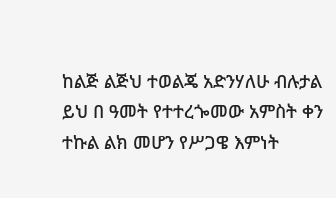ከልጅ ልጅህ ተወልጄ አድንሃለሁ ብሉታል ይህ በ ዓመት የተተረጐመው አምስት ቀን ተኩል ልክ መሆን የሥጋዌ እምነት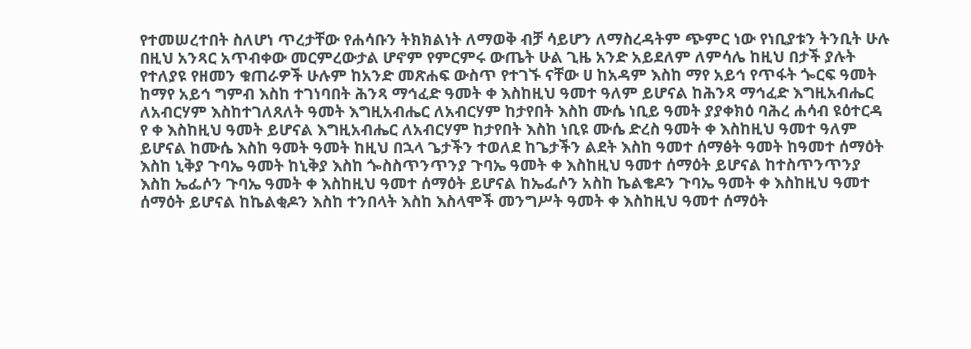የተመሠረተበት ስለሆነ ጥረታቸው የሐሳቡን ትክክልነት ለማወቅ ብቻ ሳይሆን ለማስረዳትም ጭምር ነው የነቢያቱን ትንቢት ሁሉ በዚህ አንጻር አጥብቀው መርምረውታል ሆኖም የምርምሩ ውጤት ሁል ጊዜ አንድ አይደለም ለምሳሌ ከዚህ በታች ያሉት የተለያዩ የዘመን ቁጠራዎች ሁሉም ከአንድ መጽሐፍ ውስጥ የተገኙ ናቸው ሀ ከአዳም እስከ ማየ አይኅ የጥፋት ጐርፍ ዓመት ከማየ አይኅ ግምብ እስከ ተገነባበት ሕንጻ ማኅፈድ ዓመት ቀ እስከዚህ ዓመተ ዓለም ይሆናል ከሕንጻ ማኅፈድ እግዚአብሔር ለአብርሃም እስከተገለጸለት ዓመት እግዚአብሔር ለአብርሃም ከታየበት እስከ ሙሴ ነቢይ ዓመት ያያቀክዕ ባሕረ ሐሳብ ዩዕተርዳ የ ቀ እስከዚህ ዓመት ይሆናል እግዚአብሔር ለአብርሃም ከታየበት እስከ ነቢዩ ሙሴ ድረስ ዓመት ቀ እስከዚህ ዓመተ ዓለም ይሆናል ከሙሴ እስከ ዓመት ዓመት ከዚህ በኋላ ጌታችን ተወለደ ከጌታችን ልደት እስከ ዓመተ ሰማፅት ዓመት ከዓመተ ሰማዕት እስከ ኒቅያ ጉባኤ ዓመት ከኒቅያ እስከ ጐስስጥንጥንያ ጉባኤ ዓመት ቀ እስከዚህ ዓመተ ሰማዕት ይሆናል ከተስጥንጥንያ እስከ ኤፌሶን ጉባኤ ዓመት ቀ እስከዚህ ዓመተ ሰማዕት ይሆናል ከኤፌሶን አስከ ኬልቄዶን ጉባኤ ዓመት ቀ እስከዚህ ዓመተ ሰማዕት ይሆናል ከኬልቂዶን እስከ ተንበላት እስከ እስላሞች መንግሥት ዓመት ቀ እስከዚህ ዓመተ ሰማዕት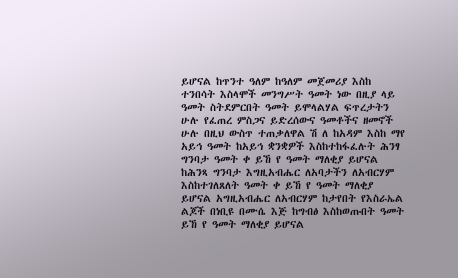ይሆናል ከጥንተ ዓለም ከዓለም መጀመሪያ እስከ ተንበሳት እስላሞች መንግሥት ዓመት ነው በዚያ ላይ ዓመት ስትደምርበት ዓመት ይሞላልሃል ፍጥረታትን ሁሉ የፈጠረ ምስጋና ይድረሰውና ዓመቶችና ዘመኖች ሁሉ በዚህ ውስጥ ተጠቃለዋል ሽ ለ ከአዳም እስከ ማየ አይኅ ዓመት ከአይኅ ቋንቋዎች እስከተከፋፈሉት ሕንፃ ግንባታ ዓመት ቀ ይኸ የ ዓመት ማለቂያ ይሆናል ከሕንጻ ግንባታ እግዚአብሔር ለአባታችን ለአብርሃም እስከተገለጸለት ዓመት ቀ ይኸ የ ዓመት ማለቂያ ይሆናል አግዚአብሔር ለአብርሃም ከታየበት የእስራኤል ልጆች በነቢዩ በሙሴ እጅ ከግብፅ እስከወጡበት ዓመት ይኸ የ ዓመት ማለቂያ ይሆናል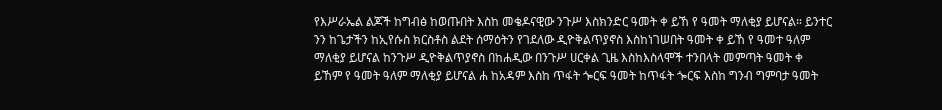የእሥራኤል ልጆች ከግብፅ ከወጡበት እስከ መቄዶናዊው ንጉሥ እስክንድር ዓመት ቀ ይኸ የ ዓመት ማለቂያ ይሆናል። ይንተር ንን ከጌታችን ከኢየሱስ ክርስቶስ ልደት ሰማዕትን የገደለው ዲዮቅልጥያኖስ እስከነገሠበት ዓመት ቀ ይኸ የ ዓመተ ዓለም ማለቂያ ይሆናል ከንጉሥ ዲዮቅልጥያኖስ በከሐዲው በንጉሥ ሀርቀል ጊዜ እስከእስላሞች ተንበላት መምጣት ዓመት ቀ ይኸም የ ዓመት ዓለም ማለቂያ ይሆናል ሐ ከአዳም እስከ ጥፋት ጐርፍ ዓመት ከጥፋት ጐርፍ እስከ ግንብ ግምባታ ዓመት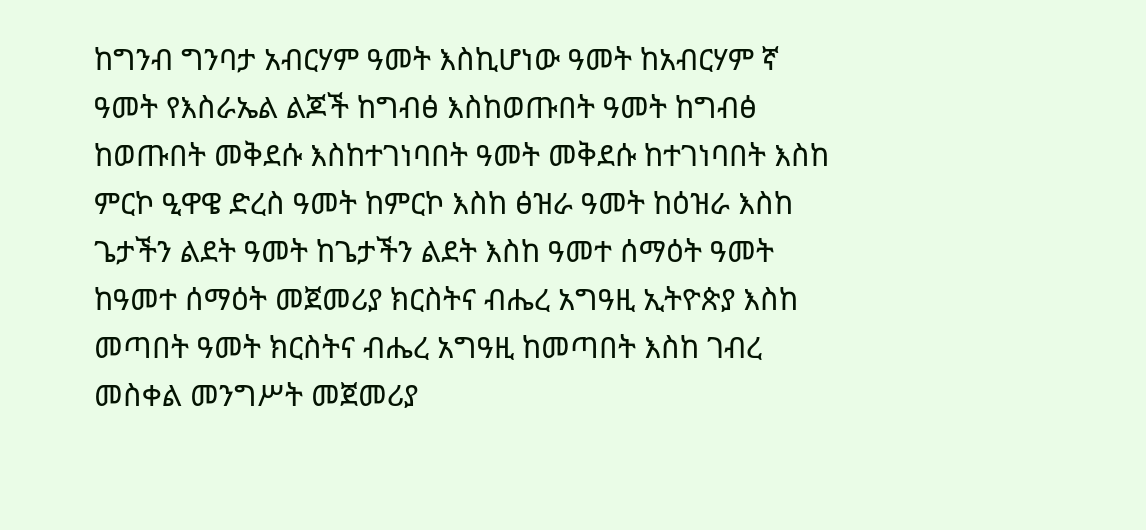ከግንብ ግንባታ አብርሃም ዓመት እስኪሆነው ዓመት ከአብርሃም ኛ ዓመት የእስራኤል ልጆች ከግብፅ እስከወጡበት ዓመት ከግብፅ ከወጡበት መቅደሱ እስከተገነባበት ዓመት መቅደሱ ከተገነባበት እስከ ምርኮ ዒዋዌ ድረስ ዓመት ከምርኮ እስከ ፅዝራ ዓመት ከዕዝራ እስከ ጌታችን ልደት ዓመት ከጌታችን ልደት እስከ ዓመተ ሰማዕት ዓመት ከዓመተ ሰማዕት መጀመሪያ ክርስትና ብሔረ አግዓዚ ኢትዮጵያ እስከ መጣበት ዓመት ክርስትና ብሔረ አግዓዚ ከመጣበት እስከ ገብረ መስቀል መንግሥት መጀመሪያ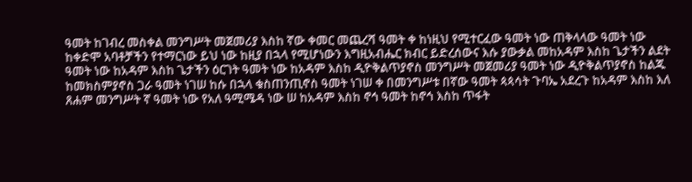ዓመት ከገብረ መስቀል መንግሥት መጀመሪያ እስከ ኛው ቀመር መጨረሻ ዓመት ቀ ከነዚህ የሚተርፈው ዓመት ነው ጠቅላላው ዓመት ነው ከቀድሞ አባቶቻችን የተማርነው ይህ ነው ከዚያ በኋላ የሚሆነውን እግዚአብሔር ክብር ይድረሰውና እሱ ያውቃል መከአዳም እስከ ጌታችን ልደት ዓመት ነው ከአዳም እስከ ጌታችን ዕርገት ዓመት ነው ከአዳም እስከ ዲዮቅልጥያኖስ መንግሥት መጀመሪያ ዓመት ነው ዲዮቅልጥያኖስ ከልጁ ከመክስምያኖስ ጋራ ዓመት ነገሠ ከሱ በኋላ ቁስጠንጢኖስ ዓመት ነገሠ ቀ በመንግሥቱ በኛው ዓመት ጳጳሳት ጉባኤ አደረጉ ከአዳም እስከ እለ ጸሐም መንግሥት ኛ ዓመት ነው የአለ ዓሚሜዳ ነው ሠ ከአዳም እስከ ኖኅ ዓመት ከኖኅ እስከ ጥፋት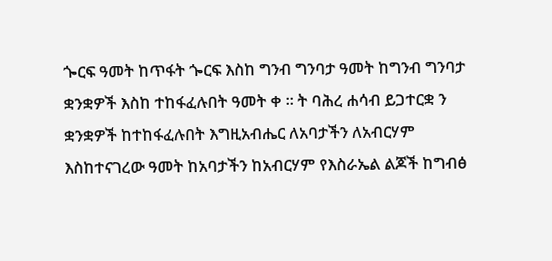ጐርፍ ዓመት ከጥፋት ጐርፍ እስከ ግንብ ግንባታ ዓመት ከግንብ ግንባታ ቋንቋዎች እስከ ተከፋፈሉበት ዓመት ቀ ። ት ባሕረ ሐሳብ ይጋተርቋ ን ቋንቋዎች ከተከፋፈሉበት እግዚአብሔር ለአባታችን ለአብርሃም እስከተናገረው ዓመት ከአባታችን ከአብርሃም የእስራኤል ልጆች ከግብፅ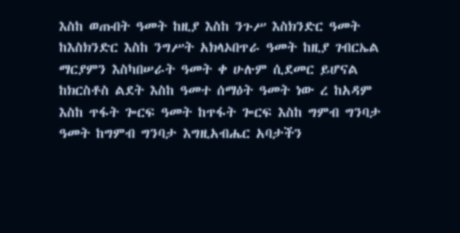እስከ ወጡበት ዓመት ከዚያ እስከ ንጉሥ እስክንድር ዓመት ከእስክንድር እስከ ንግሥት አክላኦበጥራ ዓመት ከዚያ ገብርኤል ማርያምን እስካበሠራት ዓመት ቀ ሁሉም ሲደመር ይሆናል ከክርስቶስ ልደት እስከ ዓመተ ሰማዕት ዓመት ነው ረ ከአዳም እስከ ጥፋት ጐርፍ ዓመት ከጥፋት ጐርፍ እስከ ግምብ ግንባታ ዓመት ከግምብ ግንባታ እግዚአብሔር አባታችን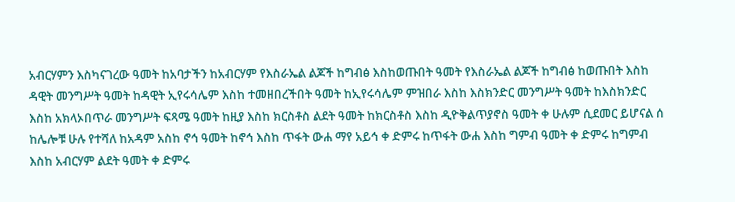አብርሃምን እስካናገረው ዓመት ከአባታችን ከአብርሃም የእስራኤል ልጆች ከግብፅ እስከወጡበት ዓመት የእስራኤል ልጆች ከግብፅ ከወጡበት እስከ ዳዊት መንግሥት ዓመት ከዳዊት ኢየሩሳሌም እስከ ተመዘበረችበት ዓመት ከኢየሩሳሌም ምዝበራ እስከ እስክንድር መንግሥት ዓመት ከእስክንድር እስከ አክላኦበጥራ መንግሥት ፍጻሜ ዓመት ከዚያ እስከ ክርስቶስ ልደት ዓመት ከክርስቶስ እስከ ዲዮቅልጥያኖስ ዓመት ቀ ሁሉም ሲደመር ይሆናል ሰ ከሌሎቹ ሁሉ የተሻለ ከአዳም አስከ ኖኅ ዓመት ከኖኅ እስከ ጥፋት ውሐ ማየ አይኅ ቀ ድምሩ ከጥፋት ውሐ እስከ ግምብ ዓመት ቀ ድምሩ ከግምብ እስከ አብርሃም ልደት ዓመት ቀ ድምሩ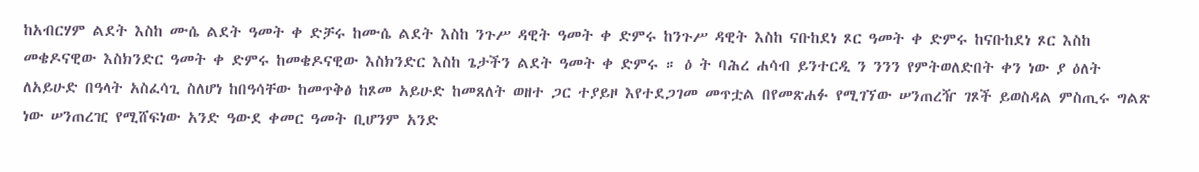ከአብርሃም ልደት እስከ ሙሴ ልደት ዓመት ቀ ድቻሩ ከሙሴ ልደት እስከ ንጉሥ ዳዊት ዓመት ቀ ድምሩ ከንጉሥ ዳዊት እስከ ናቡከደነ ጾር ዓመት ቀ ድምሩ ከናቡከደነ ጾር እስከ መቄዶናዊው እስክንድር ዓመት ቀ ድምሩ ከመቄዶናዊው እስክንድር እስከ ጌታችን ልደት ዓመት ቀ ድምሩ ። ዕ ት ባሕረ ሐሳብ ይንተርዲ ን ንንን የምትወለድበት ቀን ነው ያ ዕለት ለአይሁድ በዓላት አስፈሳጊ ስለሆነ ከበዓሳቸው ከመጥቅፅ ከጾመ አይሁድ ከመጸለት ወዘተ ጋር ተያይዞ እየተደጋገመ መጥቷል በየመጽሐፉ የሚገኘው ሠንጠረዥ ገጾች ይወስዳል ምስጢሩ ግልጽ ነው ሠንጠረዢ የሚሸፍነው አንድ ዓውደ ቀመር ዓመት ቢሆንም አንድ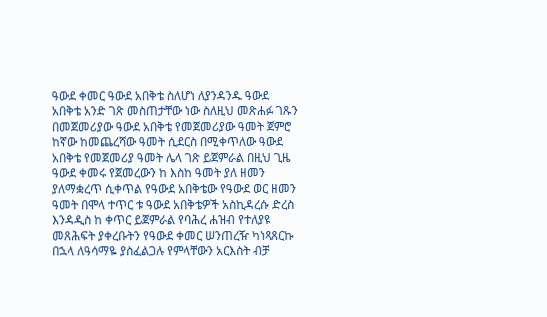ዓውደ ቀመር ዓውደ አበቅቴ ስለሆነ ለያንዳንዱ ዓውደ አበቅቴ አንድ ገጽ መስጠታቸው ነው ስለዚህ መጽሐፉ ገጹን በመጀመሪያው ዓውደ አበቅቴ የመጀመሪያው ዓመት ጀምሮ ከኛው ከመጨረሻው ዓመት ሲደርስ በሚቀጥለው ዓውደ አበቅቴ የመጀመሪያ ዓመት ሌላ ገጽ ይጀምራል በዚህ ጊዜ ዓውደ ቀመሩ የጀመረውን ከ እስከ ዓመት ያለ ዘመን ያለማቋረጥ ሲቀጥል የዓውደ አበቅቴው የዓውደ ወር ዘመን ዓመት በሞላ ተጥር ቱ ዓውደ አበቅቴዎች አስኪዳረሱ ድረስ እንዳዲስ ከ ቀጥር ይጀምራል የባሕረ ሐዝብ የተለያዩ መጸሕፍት ያቀረቡትን የዓውደ ቀመር ሠንጠረዥ ካነጻጸርኩ በኋላ ለዓሳማዬ ያስፈልጋሉ የምላቸውን አርእስት ብቻ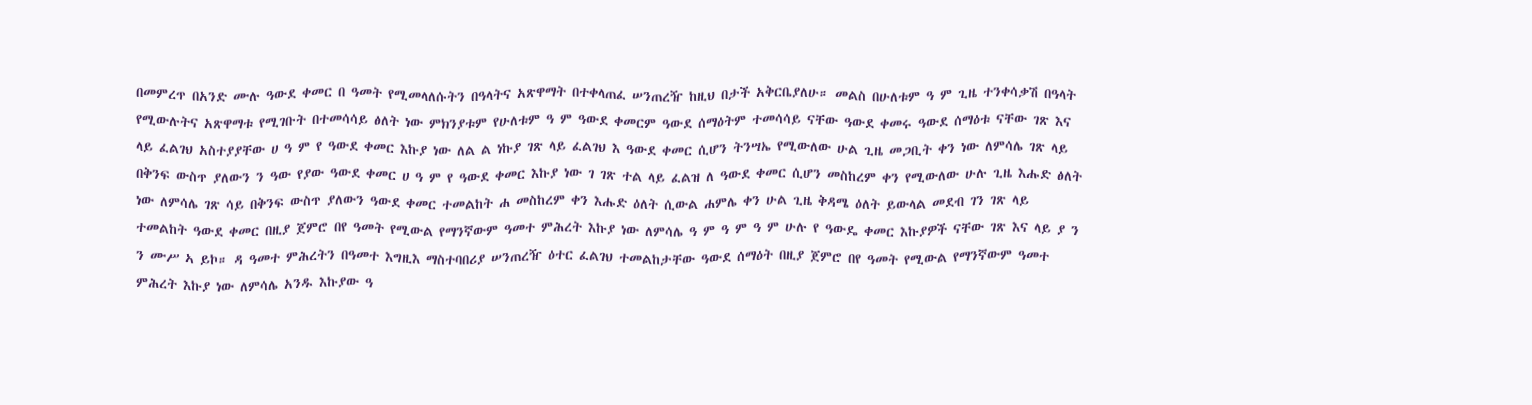በመምረጥ በአንድ ሙሉ ዓውደ ቀመር በ ዓመት የሚመላለሱትን በዓላትና አጽዋማት በተቀላጠፈ ሠንጠረዥ ከዚህ በታች አቅርቤያለሁ። መልስ በሁለቱም ዓ ም ጊዜ ተንቀሳቃሽ በዓላት የሚውሉትና አጽዋማቱ የሚገቡት በተመሳሳይ ፅለት ነው ምክንያቱም የሁለቱም ዓ ም ዓውደ ቀመርም ዓውደ ሰማዕትም ተመሳሳይ ናቸው ዓውደ ቀመሩ ዓውደ ሰማዕቱ ናቸው ገጽ እና ላይ ፈልገህ አስተያያቸው ሀ ዓ ም የ ዓውደ ቀመር እኩያ ነው ለል ል ነኩያ ገጽ ላይ ፈልገህ እ ዓውደ ቀመር ሲሆን ትንሣኤ የሚውለው ሁል ጊዜ መጋቢት ቀን ነው ለምሳሌ ገጽ ላይ በቅንፍ ውስጥ ያለውን ን ዓው የያው ዓውደ ቀመር ሀ ዓ ም የ ዓውደ ቀመር እኩያ ነው ገ ገጽ ተል ላይ ፈልዝ ለ ዓውደ ቀመር ሲሆን መስከረም ቀን የሚውለው ሁሉ ጊዜ እሑድ ፅለት ነው ለምሳሌ ገጽ ሳይ በቅንፍ ውስጥ ያለውን ዓውደ ቀመር ተመልከት ሐ መስከረም ቀን እሑድ ዕለት ሲውል ሐምሌ ቀን ሁል ጊዜ ቅዳሜ ዕለት ይውላል መደብ ገን ገጽ ላይ ተመልከት ዓውደ ቀመር በዚያ ጀምሮ በየ ዓመት የሚውል የማንኛውም ዓመተ ምሕረት እኩያ ነው ለምሳሌ ዓ ም ዓ ም ዓ ም ሁሉ የ ዓውዴ ቀመር እኩያዎች ናቸው ገጽ እና ላይ ያ ን ን ሙሥ ኣ ይኮ። ዳ ዓመተ ምሕረትን በዓመተ እግዚእ ማስተባበሪያ ሠንጠረዥ ዕተር ፈልገህ ተመልከታቸው ዓውደ ሰማዕት በዚያ ጀምሮ በየ ዓመት የሚውል የማንኛውም ዓመተ ምሕረት እኩያ ነው ለምሳሌ አንዱ እኩያው ዓ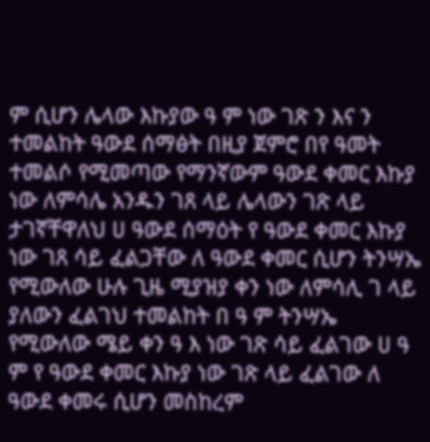ም ሲሆን ሌላው እኩያው ዓ ም ነው ገጽ ን እና ን ተመልከት ዓውደ ሰማፅት በዚያ ጀምሮ በየ ዓመት ተመልሶ የሚመጣው የማንኛውም ዓውደ ቀመር እኩያ ነው ለምሳሌ አንዱን ገጸ ላይ ሌላውን ገጽ ላይ ታገኛቸዋለህ ሀ ዓውደ ሰማዕት የ ዓውደ ቀመር እኩያ ነው ገጸ ሳይ ፈልጋቸው ለ ዓውደ ቀመር ሲሆን ትንሣኤ የሚውለው ሁሉ ጊዜ ሚያዝያ ቀን ነው ለምሳሊ ገ ላይ ያለውን ፈልገህ ተመልከት በ ዓ ም ትንሣኤ የሚውለው ሜይ ቀን ዓ እ ነው ገጽ ሳይ ፈልገው ሀ ዓ ም የ ዓውደ ቀመር እኩያ ነው ገጽ ላይ ፈልገው ለ ዓውደ ቀመሩ ሲሆን መስከረም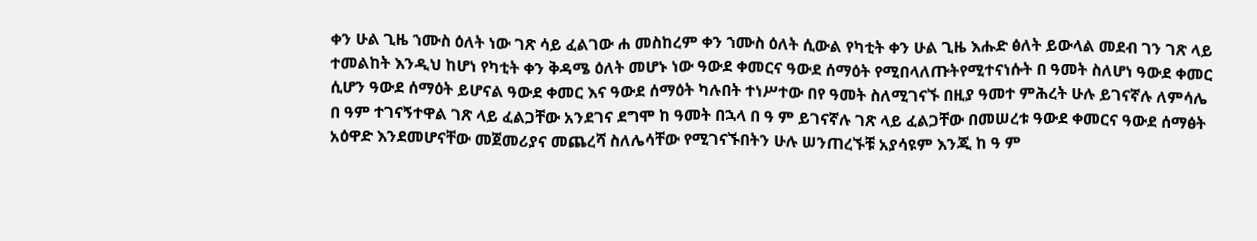ቀን ሁል ጊዜ ኀሙስ ዕለት ነው ገጽ ሳይ ፈልገው ሐ መስከረም ቀን ኀሙስ ዕለት ሲውል የካቲት ቀን ሁል ጊዜ እሑድ ፅለት ይውላል መደብ ገን ገጽ ላይ ተመልከት እንዲህ ከሆነ የካቲት ቀን ቅዳሜ ዕለት መሆኑ ነው ዓውደ ቀመርና ዓውደ ሰማዕት የሚበላለጡትየሚተናነሱት በ ዓመት ስለሆነ ዓውደ ቀመር ሲሆን ዓውደ ሰማዕት ይሆናል ዓውደ ቀመር እና ዓውደ ሰማዕት ካሉበት ተነሥተው በየ ዓመት ስለሚገናኙ በዚያ ዓመተ ምሕረት ሁሉ ይገናኛሉ ለምሳሌ በ ዓም ተገናኝተዋል ገጽ ላይ ፈልጋቸው አንደገና ደግሞ ከ ዓመት በኋላ በ ዓ ም ይገናኛሉ ገጽ ላይ ፈልጋቸው በመሠረቱ ዓውደ ቀመርና ዓውደ ሰማፅት አዕዋድ እንደመሆናቸው መጀመሪያና መጨረሻ ስለሌሳቸው የሚገናኙበትን ሁሉ ሠንጠረኙቹ አያሳዩም እንጂ ከ ዓ ም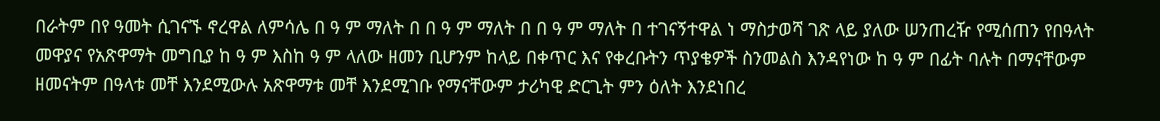በራትም በየ ዓመት ሲገናኙ ኖረዋል ለምሳሌ በ ዓ ም ማለት በ በ ዓ ም ማለት በ በ ዓ ም ማለት በ ተገናኝተዋል ነ ማስታወሻ ገጽ ላይ ያለው ሠንጠረዥ የሚሰጠን የበዓላት መዋያና የአጽዋማት መግቢያ ከ ዓ ም እስከ ዓ ም ላለው ዘመን ቢሆንም ከላይ በቀጥር እና የቀረቡትን ጥያቄዎች ስንመልስ እንዳየነው ከ ዓ ም በፊት ባሉት በማናቸውም ዘመናትም በዓላቱ መቸ እንደሚውሉ አጽዋማቱ መቸ እንደሚገቡ የማናቸውም ታሪካዊ ድርጊት ምን ዕለት እንደነበረ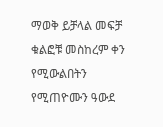ማወቅ ይቻላል መፍቻ ቁልፎቹ መስከረም ቀን የሚውልበትን የሚጠዮሙን ዓውደ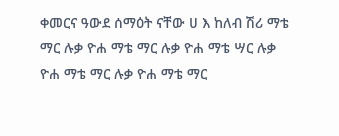ቀመርና ዓውደ ሰማዕት ናቸው ሀ እ ከለብ ሽሪ ማቴ ማር ሉቃ ዮሐ ማቴ ማር ሉቃ ዮሐ ማቴ ሣር ሉቃ ዮሐ ማቴ ማር ሉቃ ዮሐ ማቴ ማር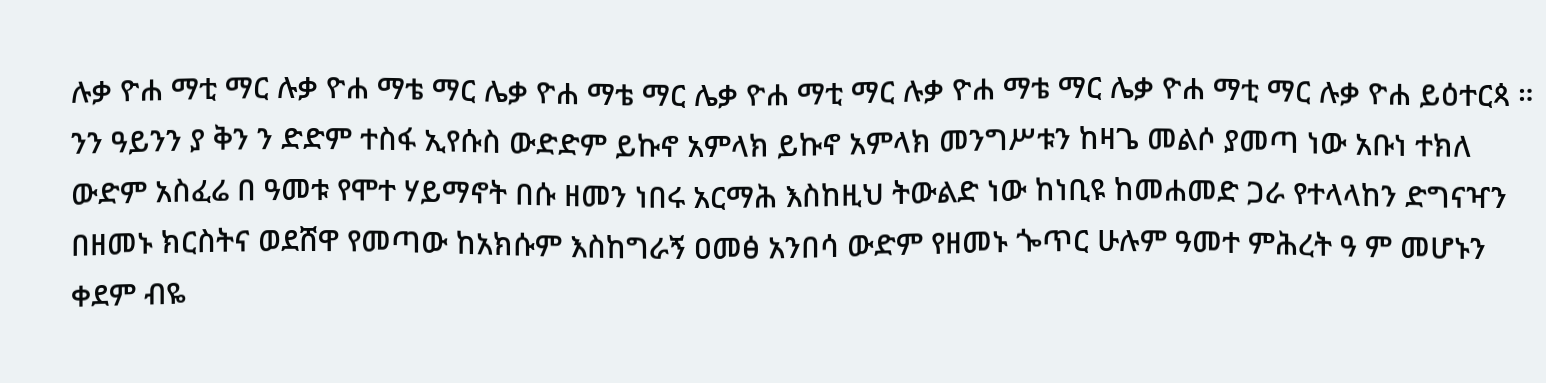ሉቃ ዮሐ ማቲ ማር ሉቃ ዮሐ ማቴ ማር ሌቃ ዮሐ ማቴ ማር ሌቃ ዮሐ ማቲ ማር ሉቃ ዮሐ ማቴ ማር ሌቃ ዮሐ ማቲ ማር ሉቃ ዮሐ ይዕተርጳ ። ንን ዓይንን ያ ቅን ን ድድም ተስፋ ኢየሱስ ውድድም ይኩኖ አምላክ ይኩኖ አምላክ መንግሥቱን ከዛጌ መልሶ ያመጣ ነው አቡነ ተክለ ውድም አስፈሬ በ ዓመቱ የሞተ ሃይማኖት በሱ ዘመን ነበሩ አርማሕ እስከዚህ ትውልድ ነው ከነቢዩ ከመሐመድ ጋራ የተላላከን ድግናዣን በዘመኑ ክርስትና ወደሸዋ የመጣው ከአክሱም እስከግራኝ ዐመፅ አንበሳ ውድም የዘመኑ ጐጥር ሁሉም ዓመተ ምሕረት ዓ ም መሆኑን ቀደም ብዬ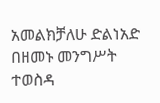አመልክቻለሁ ድልነአድ በዘመኑ መንግሥት ተወስዳ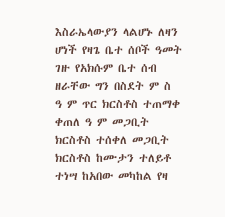እስራኤላውያን ላልሆኑ ለዛን ሆነች የዛጌ ቤተ ሰቦች ዓመት ገዙ የአክሱም ቤተ ሰብ ዘራቸው ግን በስደት ም ስ ዓ ም ጥር ክርስቶስ ተጠማቀ ቀጠለ ዓ ም መጋቢት ክርስቶስ ተሰቀለ መጋቢት ክርስቶስ ከሙታን ተለይቶ ተነሣ ከአበው መካከል የዛ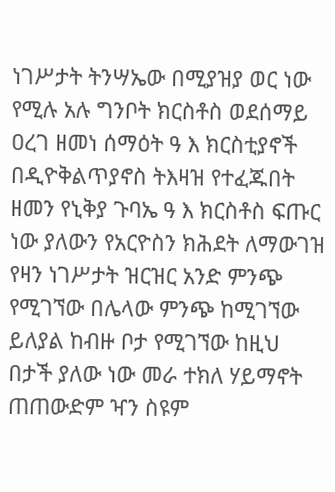ነገሥታት ትንሣኤው በሚያዝያ ወር ነው የሚሉ አሉ ግንቦት ክርስቶስ ወደሰማይ ዐረገ ዘመነ ሰማዕት ዓ እ ክርስቲያኖች በዲዮቅልጥያኖስ ትእዛዝ የተፈጁበት ዘመን የኒቅያ ጉባኤ ዓ እ ክርስቶስ ፍጡር ነው ያለውን የአርዮስን ክሕደት ለማውገዝ የዛን ነገሥታት ዝርዝር አንድ ምንጭ የሚገኘው በሌላው ምንጭ ከሚገኘው ይለያል ከብዙ ቦታ የሚገኘው ከዚህ በታች ያለው ነው መራ ተክለ ሃይማኖት ጠጠውድም ዣን ስዩም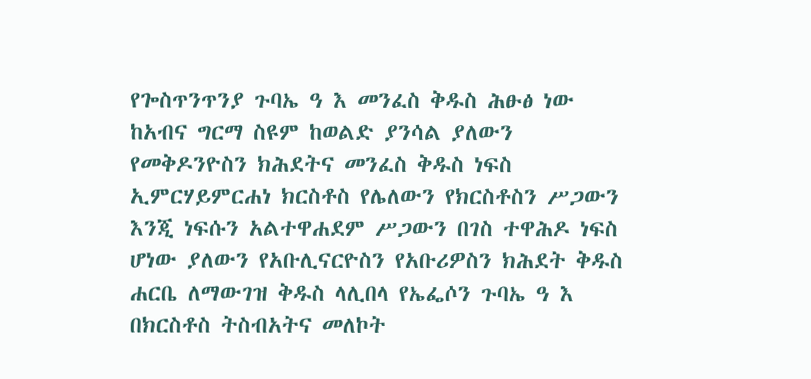የጐስጥንጥንያ ጉባኤ ዓ እ መንፈስ ቅዱስ ሕፁፅ ነው ከአብና ግርማ ስዩም ከወልድ ያንሳል ያለውን የመቅዶንዮስን ክሕደትና መንፈስ ቅዱስ ነፍስ ኢምርሃይምርሐነ ክርስቶስ የሌለውን የክርስቶስን ሥጋውን እንጂ ነፍሱን አልተዋሐደም ሥጋውን በገስ ተዋሕዶ ነፍስ ሆነው ያለውን የአቡሊናርዮስን የአቡሪዎስን ክሕደት ቅዱስ ሐርቤ ለማውገዝ ቅዱስ ላሊበላ የኤፌሶን ጉባኤ ዓ እ በክርስቶስ ትስብአትና መለኮት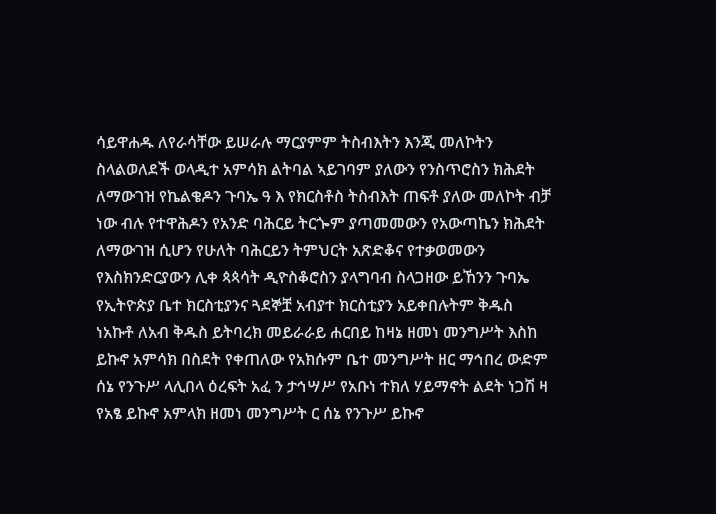ሳይዋሐዱ ለየራሳቸው ይሠራሉ ማርያምም ትስብእትን እንጂ መለኮትን ስላልወለደች ወላዲተ አምሳክ ልትባል ኣይገባም ያለውን የንስጥሮስን ክሕደት ለማውገዝ የኬልቄዶን ጉባኤ ዓ እ የክርስቶስ ትስብእት ጠፍቶ ያለው መለኮት ብቻ ነው ብሉ የተዋሕዶን የአንድ ባሕርይ ትርጐም ያጣመመውን የአውጣኬን ክሕደት ለማውገዝ ሲሆን የሁለት ባሕርይን ትምህርት አጽድቆና የተቃወመውን የእስክንድርያውን ሊቀ ጳጳሳት ዲዮስቆሮስን ያላግባብ ስላጋዘው ይኸንን ጉባኤ የኢትዮጵያ ቤተ ክርስቲያንና ጓደኞቿ አብያተ ክርስቲያን አይቀበሉትም ቅዱስ ነአኩቶ ለአብ ቅዱስ ይትባረክ መይራራይ ሐርበይ ከዛኔ ዘመነ መንግሥት እስከ ይኩኖ አምሳክ በስደት የቀጠለው የአክሱም ቤተ መንግሥት ዘር ማኅበረ ውድም ሰኔ የንጉሥ ላሊበላ ዕረፍት አፈ ን ታኅሣሥ የአቡነ ተክለ ሃይማኖት ልደት ነጋሽ ዛ የአፄ ይኩኖ አምላክ ዘመነ መንግሥት ር ሰኔ የንጉሥ ይኩኖ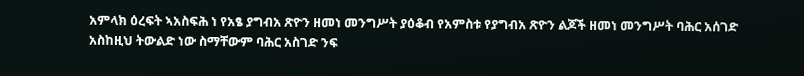አምላክ ዕረፍት ኣአስፍሕ ነ የአፄ ያግብአ ጽዮን ዘመነ መንግሥት ያዕቆብ የአምስቱ የያግብአ ጽዮን ልጆች ዘመነ መንግሥት ባሕር አሰገድ አስከዚህ ትውልድ ነው ስማቸውም ባሕር አስገድ ንፍ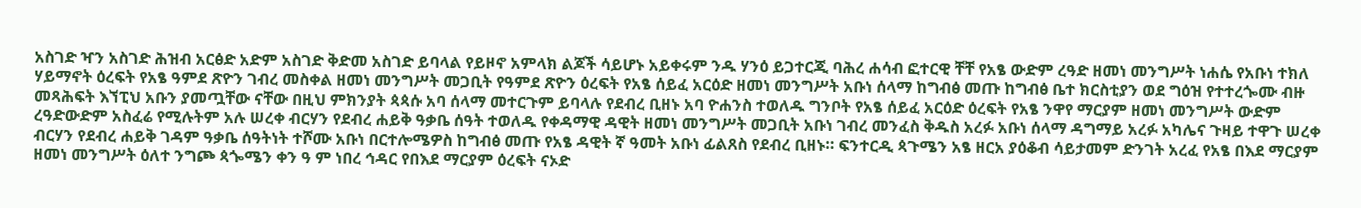አስገድ ዣን አስገድ ሕዝብ አርፅድ አድም አስገድ ቅድመ አስገድ ይባላል የይዞኖ አምላክ ልጆች ሳይሆኑ አይቀሩም ንዱ ሃንዕ ይጋተርጂ ባሕረ ሐሳብ ፎተርዊ ቸቸ የአፄ ውድም ረዓድ ዘመነ መንግሥት ነሐሴ የአቡነ ተክለ ሃይማኖት ዕረፍት የአፄ ዓምደ ጽዮን ገብረ መስቀል ዘመነ መንግሥት መጋቢት የዓምደ ጽዮን ዕረፍት የአፄ ሰይፈ አርዕድ ዘመነ መንግሥት አቡነ ሰላማ ከግብፅ መጡ ከግብፅ ቤተ ክርስቲያን ወደ ግዕዝ የተተረጐሙ ብዙ መጻሕፍት እኘፒህ አቡን ያመጧቸው ናቸው በዚህ ምክንያት ጳጳሱ አባ ሰላማ መተርጉም ይባላሉ የደብረ ቢዘኑ አባ ዮሐንስ ተወለዱ ግንቦት የአፄ ሰይፈ አርዕድ ዕረፍት የአፄ ንዋየ ማርያም ዘመነ መንግሥት ውድም ረዓድውድም አስፈሬ የሚሉትም አሉ ሠረቀ ብርሃን የደብረ ሐይቅ ዓቃቤ ሰዓት ተወለዱ የቀዳማዊ ዳዊት ዘመነ መንግሥት መጋቢት አቡነ ገብረ መንፈስ ቅዱስ አረፉ አቡነ ሰላማ ዳግማይ አረፉ አካሌና ጉዛይ ተዋጉ ሠረቀ ብርሃን የደብረ ሐይቅ ገዳም ዓቃቤ ሰዓትነት ተሾሙ አቡነ በርተሎሜዎስ ከግብፅ መጡ የአፄ ዳዊት ኛ ዓመት አቡነ ፊልጸስ የደብረ ቢዘኑ። ፍንተርዲ ጳጉሜን አፄ ዘርአ ያዕቆብ ሳይታመም ድንገት አረፈ የአፄ በእደ ማርያም ዘመነ መንግሥት ዕለተ ንግጮ ጳጐሜን ቀን ዓ ም ነበረ ኅዳር የበእደ ማርያም ዕረፍት ናኦድ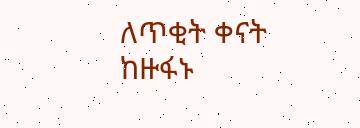ለጥቂት ቀናት ከዙፋኑ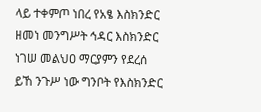ላይ ተቀምጦ ነበረ የአፄ እስክንድር ዘመነ መንግሥት ኅዳር እስክንድር ነገሠ መልህዐ ማርያምን የደረሰ ይኸ ንጉሥ ነው ግንቦት የእስክንድር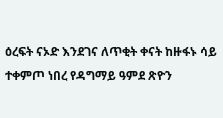ዕረፍት ናኦድ እንደገና ለጥቂት ቀናት ከዙፋኑ ሳይ ተቀምጦ ነበረ የዳግማይ ዓምደ ጽዮን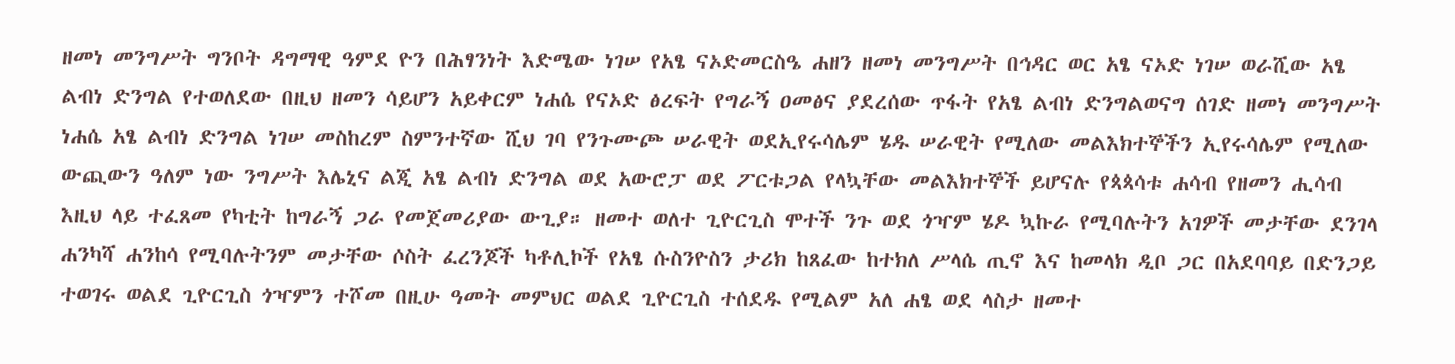ዘመነ መንግሥት ግንቦት ዳግማዊ ዓምደ ዮን በሕፃንነት እድሜው ነገሠ የአፄ ናኦድመርስዔ ሐዘን ዘመነ መንግሥት በኅዳር ወር አፄ ናኦድ ነገሠ ወራሺው አፄ ልብነ ድንግል የተወለደው በዚህ ዘመን ሳይሆን አይቀርም ነሐሴ የናኦድ ፅረፍት የግራኝ ዐመፅና ያደረሰው ጥፋት የአፄ ልብነ ድንግልወናግ ሰገድ ዘመነ መንግሥት ነሐሴ አፄ ልብነ ድንግል ነገሠ መስከረም ስምንተኛው ሺህ ገባ የንጉሙጮ ሠራዊት ወደኢየሩሳሌም ሄዱ ሠራዊት የሚለው መልእክተኞችን ኢየሩሳሌም የሚለው ውጪውን ዓለም ነው ንግሥት እሌኒና ልጂ አፄ ልብነ ድንግል ወደ አውሮፓ ወደ ፖርቱጋል የላኳቸው መልእክተኞች ይሆናሉ የጳጳሳቱ ሐሳብ የዘመን ሒሳብ እዚህ ላይ ተፈጸመ የካቲት ከግራኝ ጋራ የመጀመሪያው ውጊያ። ዘመተ ወለተ ጊዮርጊስ ሞተች ንጉ ወደ ጎዣም ሄዶ ኳኩራ የሚባሉትን አገዎች መታቸው ደንገላ ሐንካሻ ሐንከሳ የሚባሉትንም መታቸው ሶስት ፈረንጆች ካቶሊኮች የአፄ ሱስንዮስን ታሪክ ከጸፈው ከተክለ ሥላሴ ጢኖ እና ከመላክ ዲቦ ጋር በአደባባይ በድንጋይ ተወገሩ ወልደ ጊዮርጊስ ጎዣምን ተሾመ በዚሁ ዓመት መምህር ወልደ ጊዮርጊስ ተሰደዱ የሚልም አለ ሐፄ ወደ ላስታ ዘመተ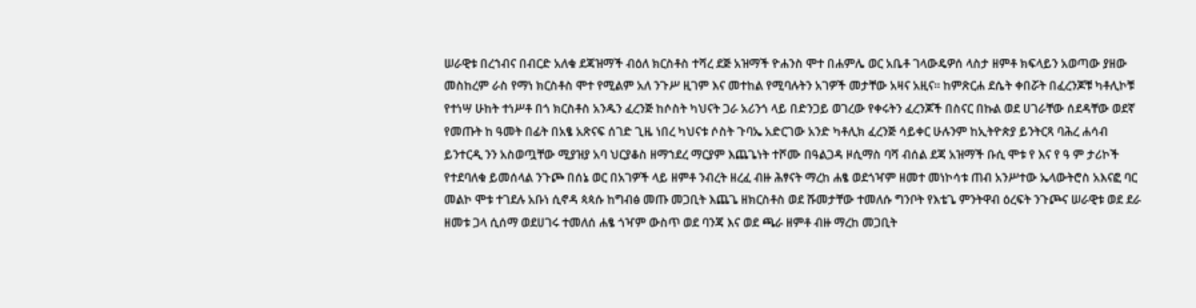ሠራዊቱ በረኀብና በብርድ አለቁ ደጃዝማች ብዕለ ክርስቶስ ተሻረ ደጅ አዝማች ዮሐንስ ሞተ በሐምሌ ወር አቤቶ ገላውዴዎሰ ላስታ ዘምቶ ክፍላይን አወጣው ያዘው መስከረም ራስ የማነ ክርስቶስ ሞተ የሚልም አለ ንጉሥ ዚገም እና መተከል የሚባሉትን አገዎች መታቸው አዛና አዚና። ከምጽርሐ ደሴት ቀበሯት በፈረንጆቹ ካቶሊኮቹ የተነሣ ሁከት ተነሥቶ በጎ ክርስቶስ አንዱን ፈረንጅ ከሶስት ካህናት ጋራ አሪንጎ ላይ በድንጋይ ወገረው የቀሩትን ፈረንጆች በስናር በኩል ወደ ሀገራቸው ሰደዳቸው ወደኛ የመጡት ከ ዓመት በፊት በአፄ አጽናፍ ሰገድ ጊዜ ነበረ ካህናቱ ሶስት ጉባኤ አድርገው አንድ ካቶሊክ ፈረንጅ ሳይቀር ሁሉንም ከኢትዮጵያ ይንትርጻ ባሕረ ሐሳብ ይንተርዲ ንን አስወጧቸው ሚያዝያ አባ ህርያቆስ ዘማኀደረ ማርያም እጨጌነት ተሾሙ በዓልጋዳ ዞሲማስ ባሻ ብሰል ደጃ አዝማች ቡሲ ሞቱ የ እና የ ዓ ም ታሪኮች የተደባለቁ ይመሰላል ንጉጮ በሰኔ ወር በአገዎች ላይ ዘምቶ ንብረት ዘረፈ ብዙ ሕፃናት ማረከ ሐፄ ወደጎዣም ዘመተ መነኮሳቱ ጠብ አንሥተው ኤላውትሮስ አእናፎ ባር መልኮ ሞቱ ተገደሉ አቡነ ሲኖዳ ጳጳሱ ከግብፅ መጡ መጋቢት እጨጌ ዘክርስቶስ ወደ ሹመታቸው ተመለሱ ግንቦት የእቴጌ ምንትዋብ ዕረፍት ንጉጮና ሠራዊቱ ወደ ደራ ዘመቱ ጋላ ሲሰማ ወደሀገሩ ተመለሰ ሐፄ ጎዣም ውስጥ ወደ ባንጃ እና ወደ ጫራ ዘምቶ ብዙ ማረከ መጋቢት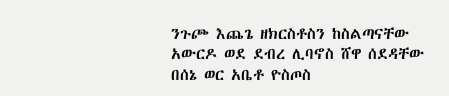ንጉጮ እጨጌ ዘክርስቶስን ከስልጣናቸው አውርዶ ወደ ደብረ ሊባኖስ ሸዋ ሰደዳቸው በሰኔ ወር አቤቶ ዮስጦስ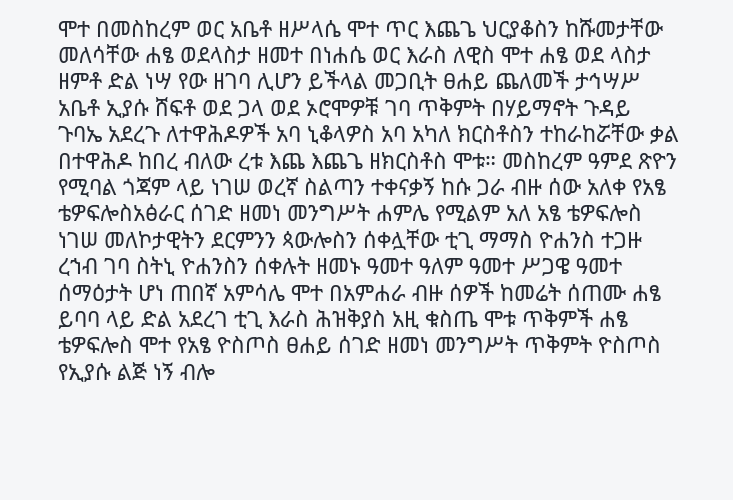ሞተ በመስከረም ወር አቤቶ ዘሥላሴ ሞተ ጥር እጨጌ ህርያቆስን ከሹመታቸው መለሳቸው ሐፄ ወደላስታ ዘመተ በነሐሴ ወር እራስ ለዊስ ሞተ ሐፄ ወደ ላስታ ዘምቶ ድል ነሣ የው ዘገባ ሊሆን ይችላል መጋቢት ፀሐይ ጨለመች ታኅሣሥ አቤቶ ኢያሱ ሸፍቶ ወደ ጋላ ወደ ኦሮሞዎቹ ገባ ጥቅምት በሃይማኖት ጉዳይ ጉባኤ አደረጉ ለተዋሕዶዎች አባ ኒቆላዎስ አባ አካለ ክርስቶስን ተከራከሯቸው ቃል በተዋሕዶ ከበረ ብለው ረቱ እጨ እጨጌ ዘክርስቶስ ሞቱ። መስከረም ዓምደ ጽዮን የሚባል ጎጃም ላይ ነገሠ ወረኛ ስልጣን ተቀናቃኝ ከሱ ጋራ ብዙ ሰው አለቀ የአፄ ቴዎፍሎስአፅራር ሰገድ ዘመነ መንግሥት ሐምሌ የሚልም አለ አፄ ቴዎፍሎስ ነገሠ መለኮታዊትን ደርምንን ጳውሎስን ሰቀሏቸው ቲጊ ማማስ ዮሐንስ ተጋዙ ረኀብ ገባ ስትኒ ዮሐንስን ሰቀሉት ዘመኑ ዓመተ ዓለም ዓመተ ሥጋዌ ዓመተ ሰማዕታት ሆነ ጠበኛ አምሳሌ ሞተ በአምሐራ ብዙ ሰዎች ከመሬት ሰጠሙ ሐፄ ይባባ ላይ ድል አደረገ ቲጊ እራስ ሕዝቅያስ አዚ ቁስጤ ሞቱ ጥቅምች ሐፄ ቴዎፍሎስ ሞተ የአፄ ዮስጦስ ፀሐይ ሰገድ ዘመነ መንግሥት ጥቅምት ዮስጦስ የኢያሱ ልጅ ነኝ ብሎ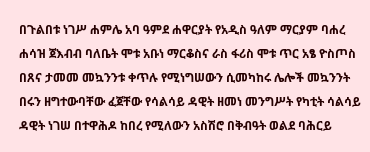በጉልበቱ ነገሥ ሐምሌ አባ ዓምደ ሐዋርያት የአዲስ ዓለም ማርያም ባሐረ ሐሳዝ ጀእብብ ባለቤት ሞቱ አቡነ ማርቆስና ራስ ፋሪስ ሞቱ ጥር አፄ ዮስጦስ በጸና ታመመ መኳንንቱ ቀጥሉ የሚነግሠውን ሲመካከሩ ሌሎች መኳንንት በሩን ዘግተውባቸው ፈጀቸው የሳልሳይ ዳዊት ዘመነ መንግሥት የካቲት ሳልሳይ ዳዊት ነገሠ በተዋሕዶ ከበረ የሚለውን አስሽሮ በቅብዓት ወልደ ባሕርይ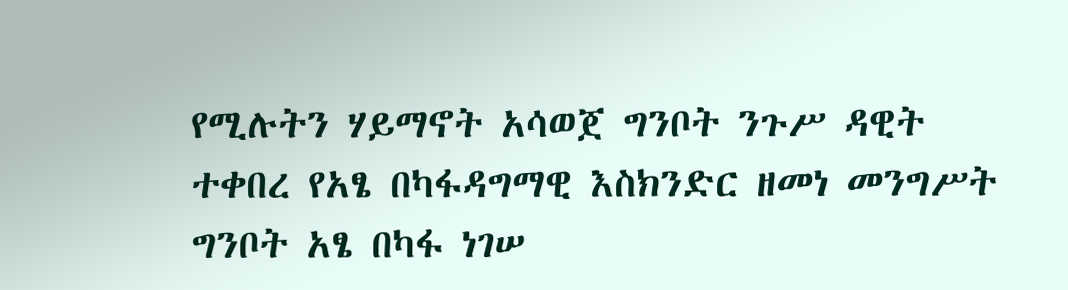የሚሉትን ሃይማኖት አሳወጀ ግንቦት ንጉሥ ዳዊት ተቀበረ የአፄ በካፋዳግማዊ እስክንድር ዘመነ መንግሥት ግንቦት አፄ በካፋ ነገሠ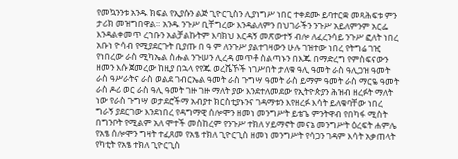የመኳንንቱ አንዱ ክፍል የኢያሱን ልጅ ጊዮርጊስን ሊያነግሥ ነበር ተቀደሙ ይባተርቋ መጻሕፍቱ ምን ታሪክ መዝግበዋል። አንዱ ንጉሥ ቢቸግረው እንዳልለምን በህገራችን ንጉሥ አይለምንም አርፌ እንዳልቀመጥ ረኀቡን አልቻልኩትም እባክህ እርዳኝ መጽውተኝ ብሎ ለፈረንሳይ ንጉሥ ፎለት ነበረ አቡነ ዮሳብ የሚያደርጉት ቢያጡ በ ዓ ም ለንጉሥ ያልተገዛውን ሁሉ ገዝተው ነበረ የትግሬ ገዢ የነበረው ራስ ሚካኤል ስሑል ንጉሠን ሊረዳ መጥቶ ስልጣኑን በእጁ በማድረግ የምስፍናውን ዘመን እሱ ጀመረው ከዚያ በኋላ የየጁ ወረሼኾች ነገሥበት ታለቁ ዓሊ ዓመት ራስ ዓሊጋዝ ዓመት ራስ ዓሥራትና ራስ ወልደ ገብርኤል ዓመት ራስ ጉግሣ ዓመት ራስ ይማም ዓመት ራስ ማርዬ ዓመት ራስ ዶሪ ወር ራስ ዓሊ ዓመት ገዙ ገዙ ማለት ያው እንደተለመደው የኢትዮጵያን ሕዝብ ዘረፉት ማለት ነው የራስ ጉግሣ ወታደሮችማ አብያተ ክርስቲያኑንና ገዳማቱን እየዘረፉ እሳት ይለቁባቸው ነበረ ግራኝ ያደርገው እንደነበረ የዳግማዊ ሰሎሞን ዘመነ መንግሥት ይቴጌ ምንትዋብ የበካፋ ሚስት በግንቦት የሚልም አለ ሞተች መስከረም የንጉሥ ተክለ ሃይማኖት መናኔ መንግሥት ዕረፍት ሐምሌ የአፄ ሰሎሞን ግዛት ተፈጸመ የአፄ ተክለ ጊዮርጊስ ዘመነ መንግሥት የሳጋን ገዳም እሳት አቃጠላት የካቲት የአፄ ተክለ ጊዮርጊስ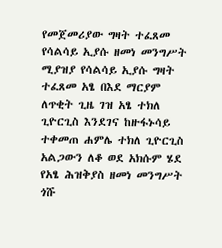የመጀመሪያው ግዛት ተፈጸመ የሳልሳይ ኢያሱ ዘመነ መንግሥት ሚያዝያ የሳልሳይ ኢያሱ ግዛት ተፈጸመ አፄ በእደ ማርያም ለጥቂት ጊዜ ገዝ አፄ ተክለ ጊዮርጊስ እንደገና ከዙፋኑሳይ ተቀመጠ ሐምሌ ተክለ ጊዮርጊስ አልጋውን ለቆ ወደ አክሱም ሄደ የአፄ ሕዝቅያስ ዘመነ መንግሥት ጎሹ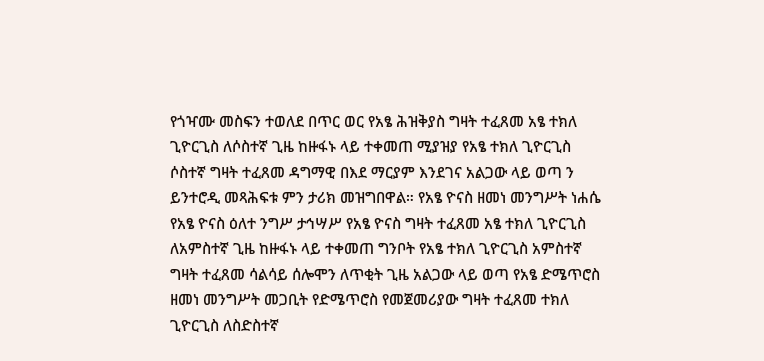የጎዣሙ መስፍን ተወለደ በጥር ወር የአፄ ሕዝቅያስ ግዛት ተፈጸመ አፄ ተክለ ጊዮርጊስ ለሶስተኛ ጊዜ ከዙፋኑ ላይ ተቀመጠ ሚያዝያ የአፄ ተክለ ጊዮርጊስ ሶስተኛ ግዛት ተፈጸመ ዳግማዊ በእደ ማርያም እንደገና አልጋው ላይ ወጣ ን ይንተሮዲ መጻሕፍቱ ምን ታሪክ መዝግበዋል። የአፄ ዮናስ ዘመነ መንግሥት ነሐሴ የአፄ ዮናስ ዕለተ ንግሥ ታኅሣሥ የአፄ ዮናስ ግዛት ተፈጸመ አፄ ተክለ ጊዮርጊስ ለአምስተኛ ጊዜ ከዙፋኑ ላይ ተቀመጠ ግንቦት የአፄ ተክለ ጊዮርጊስ አምስተኛ ግዛት ተፈጸመ ሳልሳይ ሰሎሞን ለጥቂት ጊዜ አልጋው ላይ ወጣ የአፄ ድሜጥሮስ ዘመነ መንግሥት መጋቢት የድሜጥሮስ የመጀመሪያው ግዛት ተፈጸመ ተክለ ጊዮርጊስ ለስድስተኛ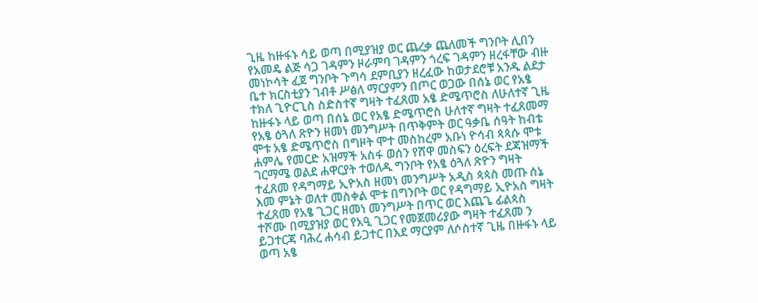ጊዜ ከዙፋኑ ሳይ ወጣ በሚያዝያ ወር ጨረቃ ጨለመች ግንቦት ሊበን የአመዴ ልጅ ሳጋ ገዳምን ዞራምባ ገዳምን ጎረፍ ገዳምን ዘረፋቸው ብዙ መነኮሳት ፈጀ ግንቦት ጉግሳ ደምቢያን ዘረፈው ከወታደሮቹ አንዱ ልደታ ቤተ ክርስቲያን ገብቶ ሥፅለ ማርያምን በጦር ወጋው በሰኔ ወር የአፄ ተክለ ጊዮርጊስ ስድስተኛ ግዛት ተፈጸመ አፄ ድሜጥሮስ ለሁለተኛ ጊዜ ከዙፋኑ ላይ ወጣ በሰኔ ወር የአፄ ድሜጥሮስ ሁለተኛ ግዛት ተፈጸመማ የአፄ ዕጓለ ጽዮን ዘመነ መንግሥት በጥቅምት ወር ዓቃቤ ሰዓት ከብቴ ሞቱ አፄ ድሜጥሮስ በግዞት ሞተ መስከረም አቡነ ዮሳብ ጳጳሱ ሞቱ ሐምሌ የመርድ አዝማች አስፋ ወሰን የሸዋ መስፍን ዕረፍት ደጃዝማች ገርማሜ ወልደ ሐዋርያት ተወለዱ ግንቦት የአፄ ዕጓለ ጽዮን ግዛት ተፈጸመ የዳግማይ ኢዮአስ ዘመነ መንግሥት አዲስ ጳጳስ መጡ ሰኔ እመ ምኔት ወለተ መስቀል ሞቱ በግንቦት ወር የዳግማይ ኢዮአስ ግዛት ተፈጸመ የአፄ ጊጋር ዘመነ መንግሥት በጥር ወር እጨጌ ፊልጳስ ተሾሙ በሚያዝያ ወር የአዒ ጊጋር የመጀመሪያው ግዛት ተፈጸመ ን ይጋተርጃ ባሕረ ሐሳብ ይጋተር በእደ ማርያም ለሶስተኛ ጊዜ በዙፋኑ ላይ ወጣ አፄ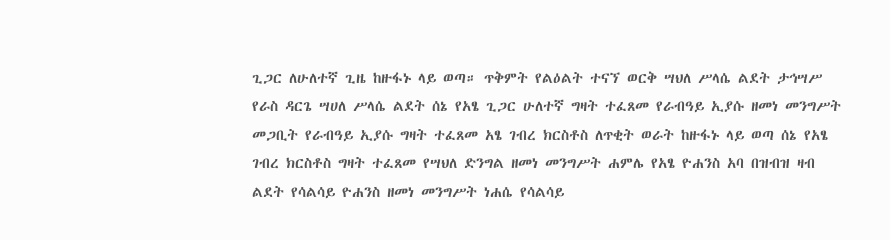ጊጋር ለሁለተኛ ጊዜ ከዙፋኑ ላይ ወጣ። ጥቅምት የልዕልት ተናኘ ወርቅ ሣህለ ሥላሴ ልደት ታኅሣሥ የራስ ዳርጌ ሣሀለ ሥላሴ ልደት ሰኔ የአፄ ጊጋር ሁለተኛ ግዛት ተፈጸመ የራብዓይ ኢያሱ ዘመነ መንግሥት መጋቢት የራብዓይ ኢያሱ ግዛት ተፈጸመ አፄ ገብረ ክርስቶስ ለጥቂት ወራት ከዙፋኑ ላይ ወጣ ሰኔ የአፄ ገብረ ክርስቶስ ግዛት ተፈጸመ የሣህለ ድንግል ዘመነ መንግሥት ሐምሌ የአፄ ዮሐንስ አባ በዝብዝ ዛብ ልደት የሳልሳይ ዮሐንስ ዘመነ መንግሥት ነሐሴ የሳልሳይ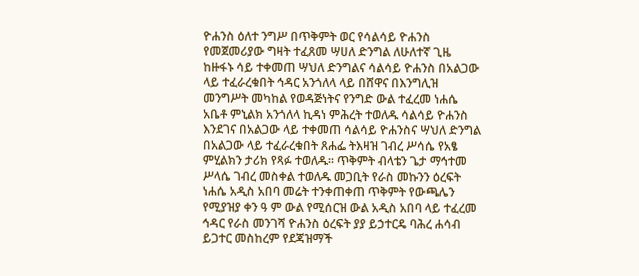ዮሐንስ ዕለተ ንግሥ በጥቅምት ወር የሳልሳይ ዮሐንስ የመጀመሪያው ግዛት ተፈጸመ ሣሀለ ድንግል ለሁለተኛ ጊዜ ከዙፋኑ ሳይ ተቀመጠ ሣህለ ድንግልና ሳልሳይ ዮሐንስ በአልጋው ላይ ተፈራረቁበት ኅዳር አንጎለላ ላይ በሸዋና በእንግሊዝ መንግሥት መካከል የወዳጅነትና የንግድ ውል ተፈረመ ነሐሴ አቤቶ ምኒልክ አንጎለላ ኪዳነ ምሕረት ተወለዱ ሳልሳይ ዮሐንስ እንደገና በአልጋው ላይ ተቀመጠ ሳልሳይ ዮሐንስና ሣህለ ድንግል በአልጋው ላይ ተፈራረቁበት ጸሐፌ ትእዛዝ ገብረ ሥሳሴ የአፄ ምሂልክን ታሪክ የጻፉ ተወለዱ። ጥቅምት ብላቴን ጌታ ማኅተመ ሥላሴ ገብረ መስቀል ተወለዱ መጋቢት የራስ መኩንን ዕረፍት ነሐሴ አዲስ አበባ መሬት ተንቀጠቀጠ ጥቅምት የውጫሌን የሚያዝያ ቀን ዓ ም ውል የሚሰርዝ ውል አዲስ አበባ ላይ ተፈረመ ኅዳር የራስ መንገሻ ዮሐንስ ዕረፍት ያያ ይኃተርዴ ባሕረ ሐሳብ ይጋተር መስከረም የደጃዝማች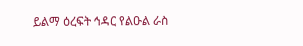ይልማ ዕረፍት ኅዳር የልዑል ራስ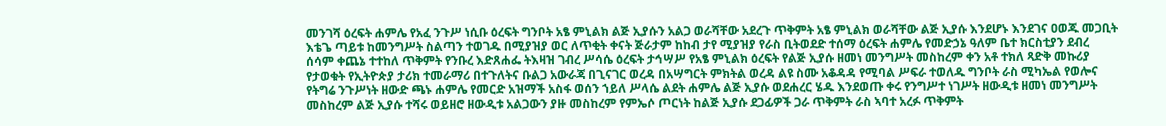መንገሻ ዕረፍት ሐምሌ የአፈ ንጉሥ ነሲቡ ዕረፍት ግንቦት አፄ ምኒልክ ልጅ ኢያሱን አልጋ ወራሻቸው አደረጉ ጥቅምት አፄ ምኒልክ ወራሻቸው ልጅ ኢያሱ እንደሆኑ እንደገና ዐወጁ መጋቢት እቴጌ ጣይቱ ከመንግሥት ስልጣን ተወገዱ በሚያዝያ ወር ለጥቂት ቀናት ጅራታም ከከብ ታየ ሚያዝያ የራስ ቢትወደድ ተሰማ ዕረፍት ሐምሌ የመድኃኔ ዓለም ቤተ ክርስቲያን ደብረ ሰሳም ቀጨኔ ተተከለ ጥቅምት የንቡረ እድጸሐፌ ትእዛዝ ገብረ ሥሳሴ ዕረፍት ታኅሣሥ የአፄ ምኒልክ ዕረፍት የልጅ ኢያሱ ዘመነ መንግሥት መስከረም ቀን አቶ ተክለ ጻድቅ መኩሪያ የታወቁት የኢትዮጵያ ታሪክ ተመራማሪ በተጉለትና ቡልጋ አውራጃ በጊናገር ወረዳ በአሣግርት ምክትል ወረዳ ልዩ ስሙ አቆዳዳ የሚባል ሥፍራ ተወለዱ ግንቦት ራስ ሚካኤል የወሎና የትግሬ ንጉሥነት ዘውድ ጫኑ ሐምሌ የመርድ አዝማች አስፋ ወሰን ኀይለ ሥላሴ ልደት ሐምሌ ልጅ ኢያሱ ወደሐረር ሄዱ እንደወጡ ቀሩ የንግሥተ ነገሥት ዘውዲቱ ዘመነ መንግሥት መስከረም ልጅ ኢያሱ ተሻሩ ወይዘሮ ዘውዲቱ አልጋውን ያዙ መስከረም የምኤሶ ጦርነት ከልጅ ኢያሱ ደጋፊዎች ጋራ ጥቅምት ራስ ኣባተ አረፉ ጥቅምት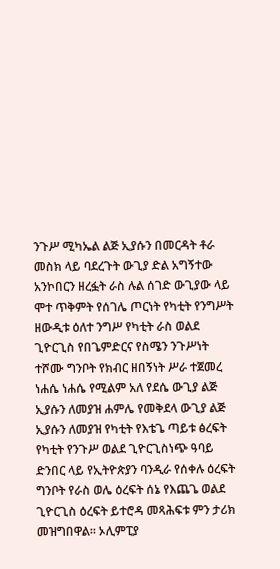ንጉሥ ሚካኤል ልጅ ኢያሱን በመርዳት ቶራ መስክ ላይ ባደረጉት ውጊያ ድል አግኝተው አንኮበርን ዘረፏት ራስ ሉል ሰገድ ውጊያው ላይ ሞተ ጥቅምት የሰገሌ ጦርነት የካቲት የንግሥት ዘውዲቱ ዕለተ ንግሥ የካቲት ራስ ወልደ ጊዮርጊስ የበጌምድርና የስሜን ንጉሥነት ተሾሙ ግንቦት የክብር ዘበኝነት ሥራ ተጀመረ ነሐሴ ነሐሴ የሚልም አለ የደሴ ውጊያ ልጅ ኢያሱን ለመያዝ ሐምሌ የመቅደላ ውጊያ ልጅ ኢያሱን ለመያዝ የካቲት የእቴጌ ጣይቱ ፅረፍት የካቲት የንጉሥ ወልደ ጊዮርጊስነጭ ዓባይ ድንበር ላይ የኢትዮጵያን ባንዲራ የሰቀሉ ዕረፍት ግንቦት የራስ ወሌ ዕረፍት ሰኔ የእጨጌ ወልደ ጊዮርጊስ ዕረፍት ይተሮዳ መጻሕፍቱ ምን ታሪክ መዝግበዋል። ኦሊምፒያ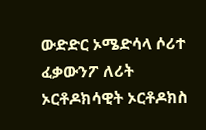ውድድር ኦሜድሳላ ሶሪተ ፈቃውንፖ ለሪት ኦርቶዶክሳዊት ኦርቶዶክስ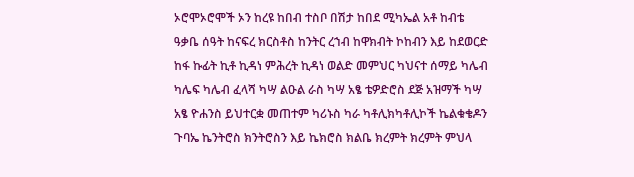ኦሮሞኦሮሞች ኦን ከረዩ ከበብ ተስቦ በሽታ ከበደ ሚካኤል አቶ ከብቴ ዓቃቤ ሰዓት ከናፍረ ክርስቶስ ከንትር ረኀብ ከዋክብት ኮከብን እይ ከደወርድ ከፋ ኩፊት ኪቶ ኪዳነ ምሕረት ኪዳነ ወልድ መምህር ካህናተ ሰማይ ካሌብ ካሌፍ ካሌብ ፈላሻ ካሣ ልዑል ራስ ካሣ አፄ ቴዎድሮስ ደጅ አዝማች ካሣ አፄ ዮሐንስ ይህተርቋ መጠተም ካሪኑስ ካራ ካቶሊክካቶሊኮች ኬልቁቄዶን ጉባኤ ኬንትሮስ ክንትሮስን እይ ኬክሮስ ክልቤ ክረምት ክረምት ምህላ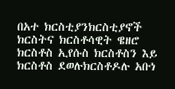በአተ ክርስቲያንክርስቲያኖች ክርስትና ክርስቶሳዊት ዌዘሮ ክርስቶስ ኢየሱስ ክርስቶስን እይ ክርስቶስ ደወሉክርስቶዶሉ አቡነ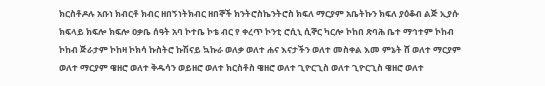ክርስቶዶሉ አቡነ ክብርቶ ክብር ዘበኝነትክብር ዘበኞች ክንትሮስኬንትሮስ ክፍለ ማርያም አቤትኩን ክፍለ ያዕቆብ ልጅ ኢያሱ ክፍላይ ክፍሎ ክፍሎ ዐቃቤ ሰዓት አባ ኮተቤ ኮቴ ብር የ ቀረጥ ኮንቲ ሮሲኒ ሲኞር ካርሎ ኮከበ ጽባሕ ቤተ ማኅተም ኮከብ ኮከብ ጅራታም ኮከዛ ኮክሳ ኩስትሮ ኩሽናይ ኳኩራ ወለቃ ወለተ ሐና እናታችን ወለተ መስቀል እመ ምኔት ሸ ወለተ ማርያም ወለተ ማርያም ዌዘሮ ወለተ ቅዱሳን ወይዘሮ ወለተ ክርስቶስ ዌዘሮ ወለተ ጊዮርጊስ ወለተ ጊዮርጊስ ዌዘሮ ወለተ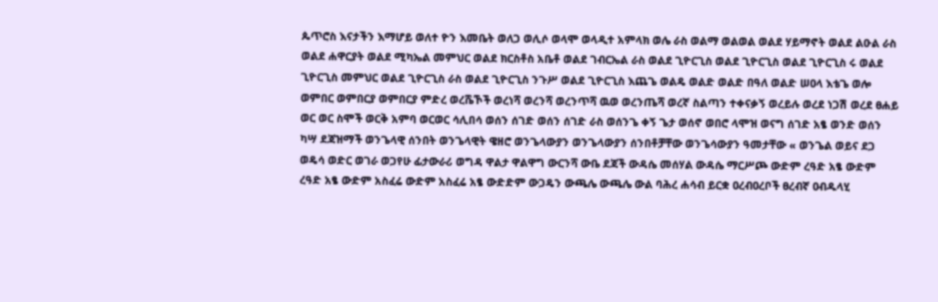ጴጥሮስ እናታችን እማሆይ ወለተ ዮን እመቤት ወለጋ ወሊሶ ወላሞ ወላዲተ አምላክ ወሌ ራስ ወልማ ወልወል ወልደ ሃይማኖት ወልደ ልዑል ራስ ወልደ ሐዋርያት ወልደ ሚካኤል መምህር ወልደ ክርስቶስ አቤቶ ወልደ ገብርኤል ራስ ወልደ ጊዮርጊስ ወልደ ጊዮርጊስ ወልደ ጊዮርጊስ ሩ ወልደ ጊዮርጊስ መምህር ወልደ ጊዮርጊስ ራስ ወልደ ጊዮርጊስ ንጉሥ ወልደ ጊዮርጊስ እጨጌ ወልዴ ወልድ ወልድ በዓለ ወልድ ሠዐላ እቴጌ ወሎ ወምበር ወምበርያ ወምበርያ ምድረ ወረሼኾች ወረነሻ ወረንሻ ወረንጥሻ ዉወ ወረንጤሻ ወረኛ ስልጣን ተቀናቃኝ ወረይሉ ወረደ ነጋሽ ወረደ ፀሐይ ወር ወር ስሞች ወርቅ አምባ ወርወር ሳሊበሳ ወሰን ሰገድ ወሰን ሰገድ ራስ ወሰንጌ ቀኝ ጌታ ወሰኖ ወበሮ ላሞዝ ወናግ ሰገድ አፄ ወንድ ወሰን ካሣ ደጃዝማች ወንጌላዊ ሰንበት ወንጌላዊት ዌዘሮ ወንጌላውያን ወንጌላውያን ሰንበቶቻቸው ወንጌሳውያን ዓመታቸው « ወንጌል ወይና ደጋ ወዴሳ ወድር ወገራ ወጋየሁ ፊታውራሪ ወግዳ ዋልታ ዋልዋግ ውርንሻ ውቤ ደጃች ውዳሴ መሰሃል ውዳሴ ማርሥጮ ውድም ረዓድ አፄ ውድም ረዓድ አፄ ውድም አስፈሬ ውድም አስፈሬ አፄ ውድድም ውጋዴን ውጫሌ ውጫሌ ውል ባሕረ ሐሳብ ይርቋ ዐረብዐረቦች ፀረብኛ ዐብዱላሂ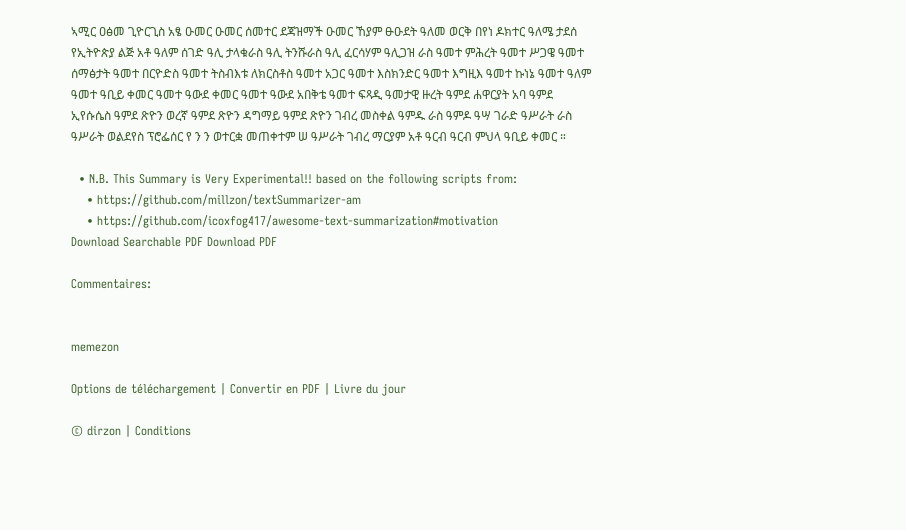ኣሚር ዐፅመ ጊዮርጊስ አፄ ዑመር ዑመር ሰመተር ደጃዝማች ዑመር ኸያም ፁዑደት ዓለመ ወርቅ በየነ ዶክተር ዓለሜ ታደሰ የኢትዮጵያ ልጅ አቶ ዓለም ሰገድ ዓሊ ታላቁራስ ዓሊ ትንሹራስ ዓሊ ፈርሳሃም ዓሊጋዝ ራስ ዓመተ ምሕረት ዓመተ ሥጋዌ ዓመተ ሰማፅታት ዓመተ በርዮድስ ዓመተ ትስብእቱ ለክርስቶስ ዓመተ አጋር ዓመተ እስክንድር ዓመተ እግዚእ ዓመተ ኩነኔ ዓመተ ዓለም ዓመተ ዓቢይ ቀመር ዓመተ ዓውደ ቀመር ዓመተ ዓውደ አበቅቴ ዓመተ ፍጻዲ ዓመታዊ ዙረት ዓምደ ሐዋርያት አባ ዓምደ ኢየሱሴስ ዓምደ ጽዮን ወረኛ ዓምደ ጽዮን ዳግማይ ዓምደ ጽዮን ገብረ መስቀል ዓምዱ ራስ ዓምዶ ዓሣ ገራድ ዓሥራት ራስ ዓሥራት ወልደየስ ፕሮፌሰር የ ን ን ወተርቋ መጠቀተም ሠ ዓሥራት ገብረ ማርያም አቶ ዓርብ ዓርብ ምህላ ዓቢይ ቀመር ።

  • N.B. This Summary is Very Experimental!! based on the following scripts from:
    • https://github.com/millzon/textSummarizer-am
    • https://github.com/icoxfog417/awesome-text-summarization#motivation
Download Searchable PDF Download PDF

Commentaires:


memezon

Options de téléchargement | Convertir en PDF | Livre du jour

© dirzon | Conditions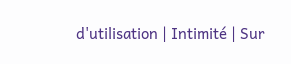d'utilisation | Intimité | Sur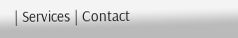| Services | Contact